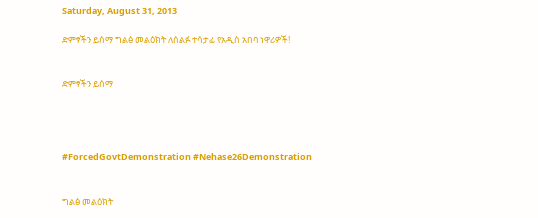Saturday, August 31, 2013

ድምፃችን ይሰማ ግልፅ መልዕክት ለሰልፉ ተሳታፊ የአዲስ አበባ ነዋሪዎች!


ድምፃችን ይሰማ




#ForcedGovtDemonstration #Nehase26Demonstration


ግልፅ መልዕክት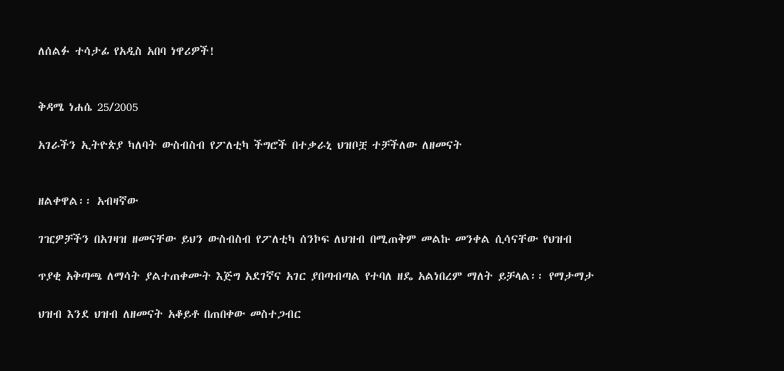ለሰልፉ ተሳታፊ የአዲስ አበባ ነዋሪዎች!


ቅዳሜ ነሐሴ 25/2005

አገራችን ኢትዮጵያ ካለባት ውስብስብ የፖለቲካ ችግሮች በተቃራኒ ህዝቦቿ ተቻችለው ለዘመናት


ዘልቀዋል፡፡ አብዛኛው

ገዢዎቻችን በአገዛዝ ዘመናቸው ይህን ውስብስብ የፖለቲካ ሰንኮፍ ለህዝብ በሚጠቅም መልኩ መንቀል ሲሳናቸው የህዝብ

ጥያቂ አቅጣጫ ለማሳት ያልተጠቀሙት እጅግ አደገኛና አገር ያበጣብጣል የተባለ ዘዴ አልነበረም ማለት ይቻላል፡፡ የማታማታ

ህዝብ እንደ ህዝብ ለዘመናት አቆይቶ በጠበቀው መስተጋብር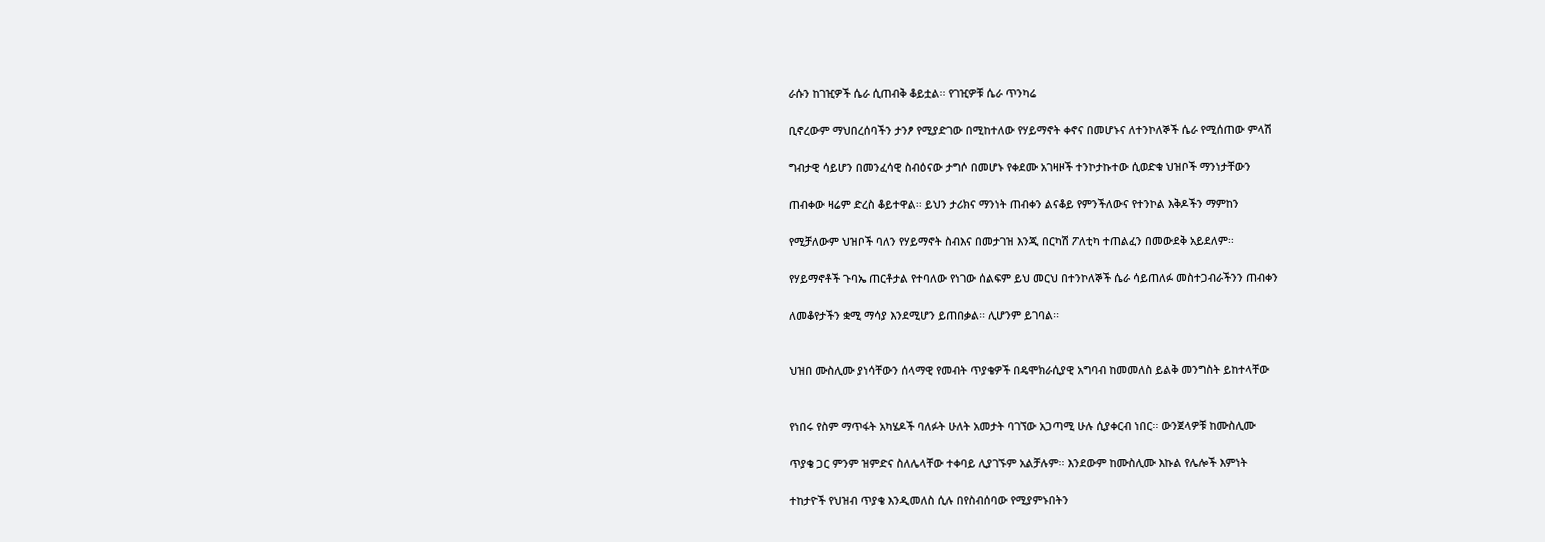ራሱን ከገዢዎች ሴራ ሲጠብቅ ቆይቷል፡፡ የገዢዎቹ ሴራ ጥንካሬ

ቢኖረውም ማህበረሰባችን ታንፆ የሚያድገው በሚከተለው የሃይማኖት ቀኖና በመሆኑና ለተንኮለኞች ሴራ የሚሰጠው ምላሽ

ግብታዊ ሳይሆን በመንፈሳዊ ስብዕናው ታግሶ በመሆኑ የቀደሙ አገዛዞች ተንኮታኩተው ሲወድቁ ህዝቦች ማንነታቸውን

ጠብቀው ዛሬም ድረስ ቆይተዋል፡፡ ይህን ታሪክና ማንነት ጠብቀን ልናቆይ የምንችለውና የተንኮል እቅዶችን ማምከን

የሚቻለውም ህዝቦች ባለን የሃይማኖት ስብእና በመታገዝ እንጂ በርካሽ ፖለቲካ ተጠልፈን በመውደቅ አይደለም፡፡

የሃይማኖቶች ጉባኤ ጠርቶታል የተባለው የነገው ሰልፍም ይህ መርህ በተንኮለኞች ሴራ ሳይጠለፉ መስተጋብራችንን ጠብቀን

ለመቆየታችን ቋሚ ማሳያ እንደሚሆን ይጠበቃል፡፡ ሊሆንም ይገባል፡፡


ህዝበ ሙስሊሙ ያነሳቸውን ሰላማዊ የመብት ጥያቄዎች በዴሞክራሲያዊ አግባብ ከመመለስ ይልቅ መንግስት ይከተላቸው


የነበሩ የስም ማጥፋት አካሄዶች ባለፉት ሁለት አመታት ባገኘው አጋጣሚ ሁሉ ሲያቀርብ ነበር፡፡ ውንጀላዎቹ ከሙስሊሙ

ጥያቄ ጋር ምንም ዝምድና ስለሌላቸው ተቀባይ ሊያገኙም አልቻሉም፡፡ እንደውም ከሙስሊሙ እኩል የሌሎች እምነት

ተከታዮች የህዝብ ጥያቄ እንዲመለስ ሲሉ በየስብሰባው የሚያምኑበትን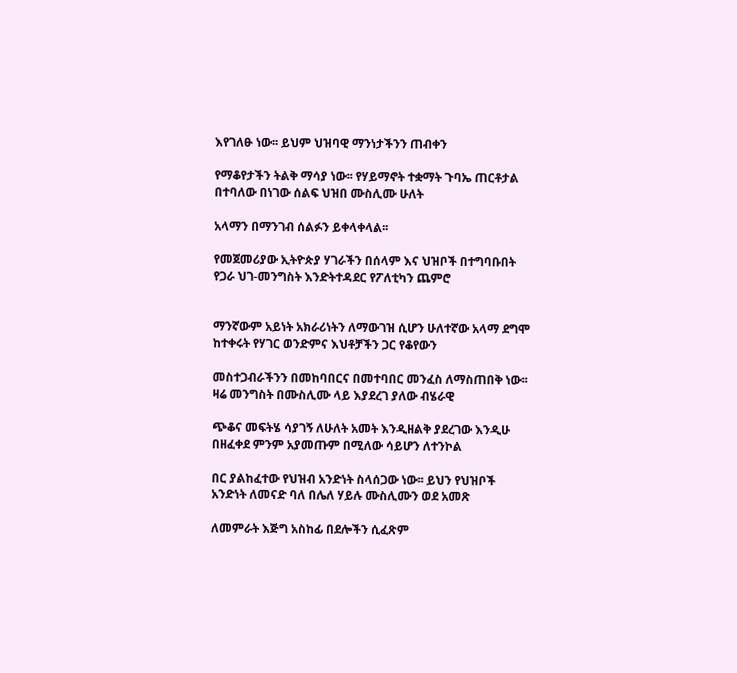እየገለፁ ነው፡፡ ይህም ህዝባዊ ማንነታችንን ጠብቀን

የማቆየታችን ትልቅ ማሳያ ነው፡፡ የሃይማኖት ተቋማት ጉባኤ ጠርቶታል በተባለው በነገው ሰልፍ ህዝበ ሙስሊሙ ሁለት

አላማን በማንገብ ሰልፉን ይቀላቀላል፡፡

የመጀመሪያው ኢትዮጵያ ሃገራችን በሰላም እና ህዝቦች በተግባቡበት የጋራ ህገ-መንግስት እንድትተዳደር የፖለቲካን ጨምሮ


ማንኛውም አይነት አክራሪነትን ለማውገዝ ሲሆን ሁለተኛው አላማ ደግሞ ከተቀሩት የሃገር ወንድምና እህቶቻችን ጋር የቆየውን

መስተጋብራችንን በመከባበርና በመተባበር መንፈስ ለማስጠበቅ ነው፡፡ ዛሬ መንግስት በሙስሊሙ ላይ እያደረገ ያለው ብሄራዊ

ጭቆና መፍትሄ ሳያገኝ ለሁለት አመት እንዲዘልቅ ያደረገው እንዲሁ በዘፈቀደ ምንም አያመጡም በሚለው ሳይሆን ለተንኮል

በር ያልከፈተው የህዝብ አንድነት ስላሰጋው ነው፡፡ ይህን የህዝቦች አንድነት ለመናድ ባለ በሌለ ሃይሉ ሙስሊሙን ወደ አመጽ

ለመምራት እጅግ አስከፊ በደሎችን ሲፈጽም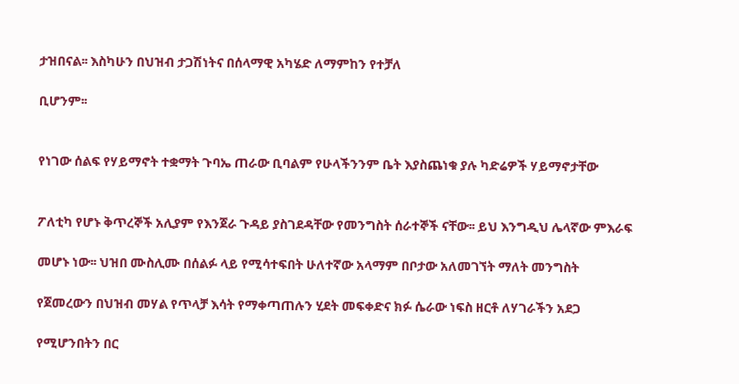ታዝበናል፡፡ እስካሁን በህዝብ ታጋሽነትና በሰላማዊ አካሄድ ለማምከን የተቻለ

ቢሆንም፡፡


የነገው ሰልፍ የሃይማኖት ተቋማት ጉባኤ ጠራው ቢባልም የሁላችንንም ቤት እያስጨነቁ ያሉ ካድሬዎች ሃይማኖታቸው


ፖለቲካ የሆኑ ቅጥረኞች አሊያም የእንጀራ ጉዳይ ያስገደዳቸው የመንግስት ሰራተኞች ናቸው፡፡ ይህ እንግዲህ ሌላኛው ምእራፍ

መሆኑ ነው፡፡ ህዝበ ሙስሊሙ በሰልፉ ላይ የሚሳተፍበት ሁለተኛው አላማም በቦታው አለመገኘት ማለት መንግስት

የጀመረውን በህዝብ መሃል የጥላቻ እሳት የማቀጣጠሉን ሂደት መፍቀድና ክፉ ሴራው ነፍስ ዘርቶ ለሃገራችን አደጋ

የሚሆንበትን በር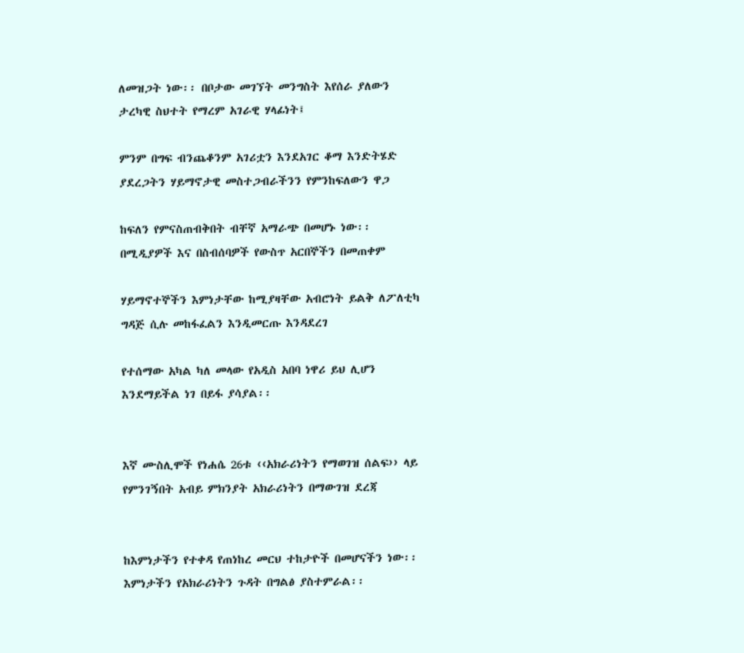ለመዝጋት ነው፡፡ በቦታው መገኘት መንግስት እየሰራ ያለውን ታረካዊ ስህተት የማረም አገራዊ ሃላፊነት፤

ምንም በግፍ ብንጨቆንም አገሪቷን እንደአገር ቆማ እንድትሄድ ያደረጋትን ሃይማኖታዊ መስተጋብራችንን የምንከፍለውን ዋጋ

ከፍለን የምናስጠብቅበት ብቸኛ አማራጭ በመሆኑ ነው፡፡ በሚዲያዎች እና በስብሰባዎች የውስጥ አርበኞችን በመጠቀም

ሃይማኖተኞችን እምነታቸው ከሚያዛቸው አብሮነት ይልቅ ለፖለቲካ ግዳጅ ሲሉ መከፋፈልን እንዲመርጡ እንዳደረገ

የተሰማው አካል ካለ መላው የአዲስ አበባ ነዋሪ ይህ ሊሆን እንደማይችል ነገ በይፋ ያሳያል፡፡


እኛ ሙስሊሞች የነሐሴ 26ቱ ‹‹አክራሪነትን የማወገዝ ሰልፍ›› ላይ የምንገኝበት አብይ ምክንያት አክራሪነትን በማውገዝ ደረጃ


ከእምነታችን የተቀዳ የጠነከረ መርህ ተከታዮች በመሆናችን ነው፡፡ እምነታችን የአክራሪነትን ጉዳት በግልፅ ያስተምራል፡፡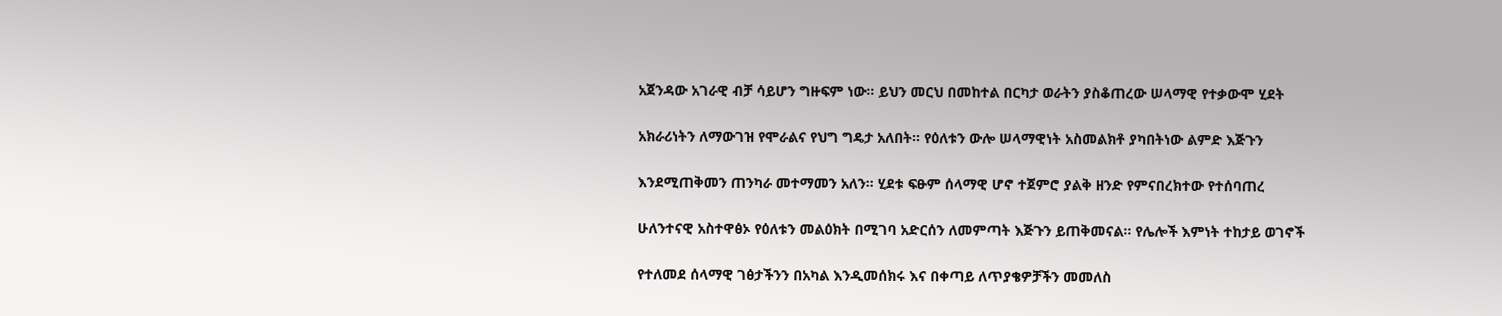አጀንዳው አገራዊ ብቻ ሳይሆን ግዙፍም ነው፡፡ ይህን መርህ በመከተል በርካታ ወራትን ያስቆጠረው ሠላማዊ የተቃውሞ ሂደት

አክራሪነትን ለማውገዝ የሞራልና የህግ ግዴታ አለበት፡፡ የዕለቱን ውሎ ሠላማዊነት አስመልክቶ ያካበትነው ልምድ እጅጉን

እንደሚጠቅመን ጠንካራ መተማመን አለን፡፡ ሂደቱ ፍፁም ሰላማዊ ሆኖ ተጀምሮ ያልቅ ዘንድ የምናበረክተው የተሰባጠረ

ሁለንተናዊ አስተዋፅኦ የዕለቱን መልዕክት በሚገባ አድርሰን ለመምጣት እጅጉን ይጠቅመናል፡፡ የሌሎች እምነት ተከታይ ወገኖች

የተለመደ ሰላማዊ ገፅታችንን በአካል እንዲመሰክሩ እና በቀጣይ ለጥያቄዎቻችን መመለስ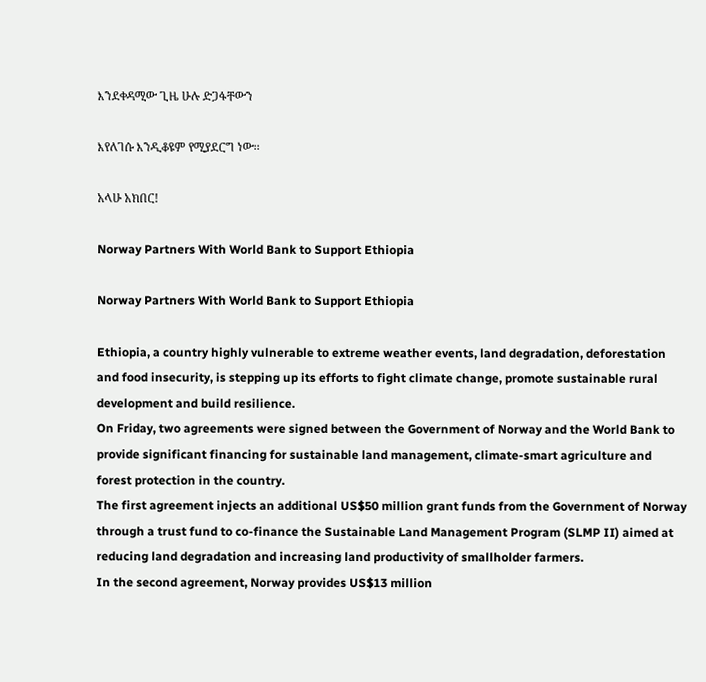እንደቀዳሚው ጊዜ ሁሉ ድጋፋቸውን

እየለገሱ እንዲቆዩም የሚያደርግ ነው፡፡

አላሁ አክበር!

Norway Partners With World Bank to Support Ethiopia

Norway Partners With World Bank to Support Ethiopia

Ethiopia, a country highly vulnerable to extreme weather events, land degradation, deforestation and food insecurity, is stepping up its efforts to fight climate change, promote sustainable rural development and build resilience.
On Friday, two agreements were signed between the Government of Norway and the World Bank to provide significant financing for sustainable land management, climate-smart agriculture and forest protection in the country.
The first agreement injects an additional US$50 million grant funds from the Government of Norway through a trust fund to co-finance the Sustainable Land Management Program (SLMP II) aimed at reducing land degradation and increasing land productivity of smallholder farmers.
In the second agreement, Norway provides US$13 million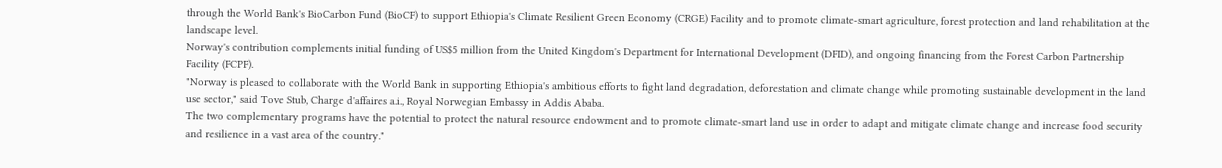through the World Bank's BioCarbon Fund (BioCF) to support Ethiopia's Climate Resilient Green Economy (CRGE) Facility and to promote climate-smart agriculture, forest protection and land rehabilitation at the landscape level.
Norway's contribution complements initial funding of US$5 million from the United Kingdom's Department for International Development (DFID), and ongoing financing from the Forest Carbon Partnership Facility (FCPF).
"Norway is pleased to collaborate with the World Bank in supporting Ethiopia's ambitious efforts to fight land degradation, deforestation and climate change while promoting sustainable development in the land use sector," said Tove Stub, Charge d'affaires a.i., Royal Norwegian Embassy in Addis Ababa.
The two complementary programs have the potential to protect the natural resource endowment and to promote climate-smart land use in order to adapt and mitigate climate change and increase food security and resilience in a vast area of the country."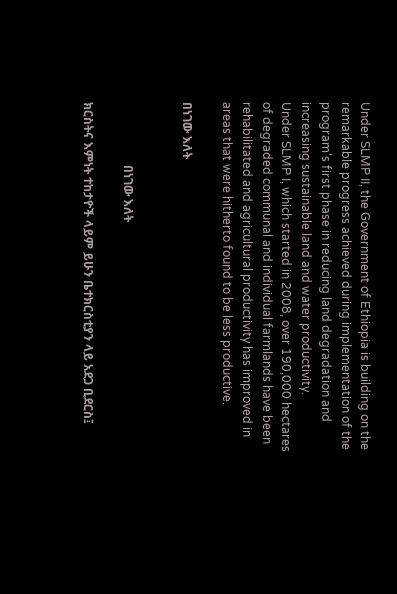Under SLMP II, the Government of Ethiopia is building on the remarkable progress achieved during implementation of the program's first phase in reducing land degradation and increasing sustainable land and water productivity.
Under SLMP I, which started in 2008, over 190,000 hectares of degraded communal and individual farmlands have been rehabilitated and agricultural productivity has improved in areas that were hitherto found to be less productive.

በነገው እለት


                     በነገው እለት

ክርስትና እምነት ተከታዮች ላይም ይሁን ቤተክርስቲያን ላይ አደጋ ቢደርስ፤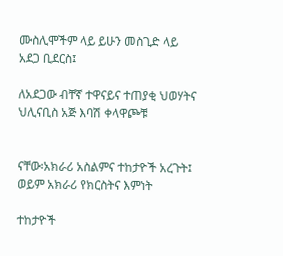ሙስሊሞችም ላይ ይሁን መስጊድ ላይ አደጋ ቢደርስ፤

ለአደጋው ብቸኛ ተዋናይና ተጠያቂ ህወሃትና ህሊናቢስ አጅ እባሽ ቀላዋጮቹ


ናቸው፡አክራሪ አስልምና ተከታዮች አረጉት፤ ወይም አክራሪ የክርስትና እምነት

ተከታዮች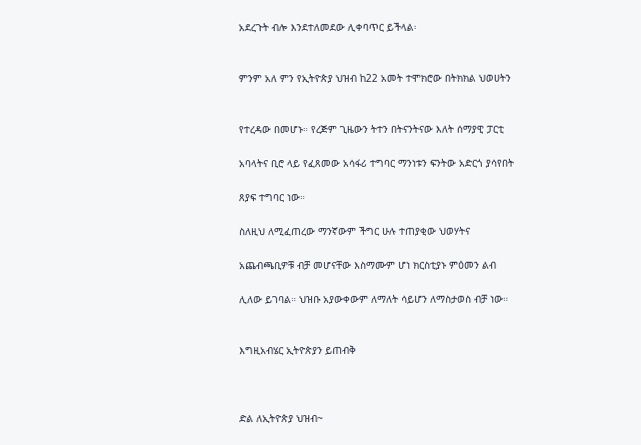አደረጉት ብሎ እንደተለመደው ሊቀባጥር ይችላል፡


ምንም አለ ምን የኢትዮጵያ ህዝብ ከ22 አመት ተሞክሮው በትክክል ህወሀትን


የተረዳው በመሆኑ። የረጅም ጊዜውን ትተን በትናንትናው እለት ሰማያዊ ፓርቲ

አባላትና ቢሮ ላይ የፈጸመው አሳፋሪ ተግባር ማንነቱን ፍንትው አድርጎ ያሳየበት

ጸያፍ ተግባር ነው።

ስለዚህ ለሚፈጠረው ማንኛውም ችግር ሁሉ ተጠያቂው ህወሃትና

አጨብጫቢዎቹ ብቻ መሆናቸው እስማሙም ሆነ ክርስቲያኑ ምዕመን ልብ

ሊለው ይገባል። ህዝቡ አያውቀውም ለማለት ሳይሆን ለማስታወስ ብቻ ነው።


እግዚአብሄር ኢትዮጵያን ይጠብቅ



ድል ለኢትዮጵያ ህዝብ~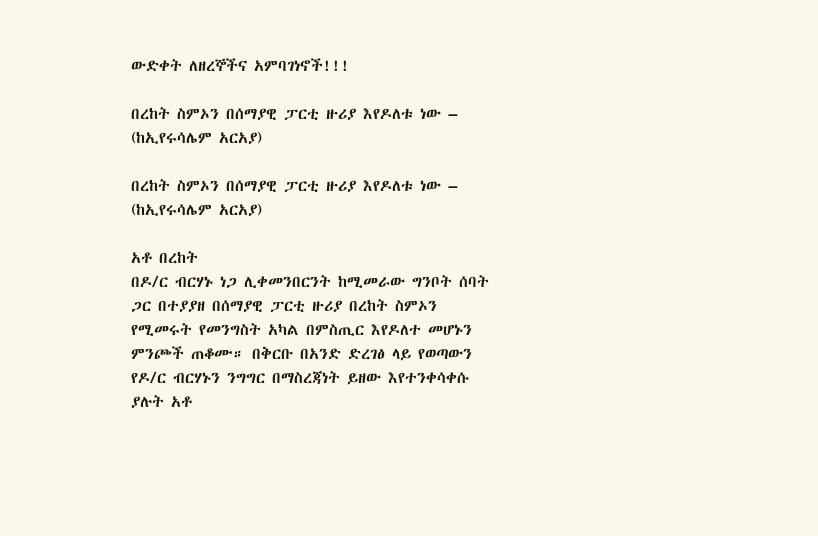ውድቀት ለዘረኞችና አምባገነኖች!!!

በረከት ስምኦን በሰማያዊ ፓርቲ ዙሪያ እየዶለቱ ነው – (ከኢየሩሳሌም አርአያ)

በረከት ስምኦን በሰማያዊ ፓርቲ ዙሪያ እየዶለቱ ነው – (ከኢየሩሳሌም አርአያ)

አቶ በረከት
በዶ/ር ብርሃኑ ነጋ ሊቀመንበርንት ከሚመራው ግንቦት ሰባት ጋር በተያያዘ በሰማያዊ ፓርቲ ዙሪያ በረከት ስምኦን የሚመሩት የመንግስት አካል በምስጢር እየዶለተ መሆኑን ምንጮች ጠቆሙ። በቅርቡ በአንድ ድረገፅ ላይ የወጣውን የዶ/ር ብርሃኑን ንግግር በማስረጃነት ይዘው እየተንቀሳቀሱ ያሉት አቶ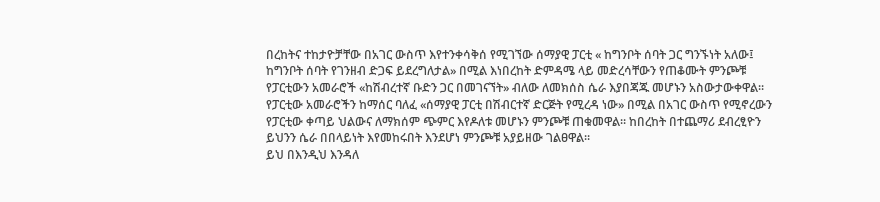በረከትና ተከታዮቻቸው በአገር ውስጥ እየተንቀሳቅሰ የሚገኘው ሰማያዊ ፓርቲ « ከግንቦት ሰባት ጋር ግንኙነት አለው፤ ከግንቦት ሰባት የገንዘብ ድጋፍ ይደረግለታል» በሚል እነበረከት ድምዳሜ ላይ መድረሳቸውን የጠቆሙት ምንጮቹ የፓርቲውን አመራሮች «ከሽብረተኛ ቡድን ጋር በመገናኘት» ብለው ለመክሰስ ሴራ እያበጃጁ መሆኑን አስውታውቀዋል። የፓርቲው አመራሮችን ከማሰር ባለፈ «ሰማያዊ ፓርቲ በሽብርተኛ ድርጅት የሚረዳ ነው» በሚል በአገር ውስጥ የሚኖረውን የፓርቲው ቀጣይ ህልውና ለማክሰም ጭምር እየዶለቱ መሆኑን ምንጮቹ ጠቁመዋል። ከበረከት በተጨማሪ ደብረፂዮን ይህንን ሴራ በበላይነት እየመከሩበት እንደሆነ ምንጮቹ አያይዘው ገልፀዋል።
ይህ በእንዲህ እንዳለ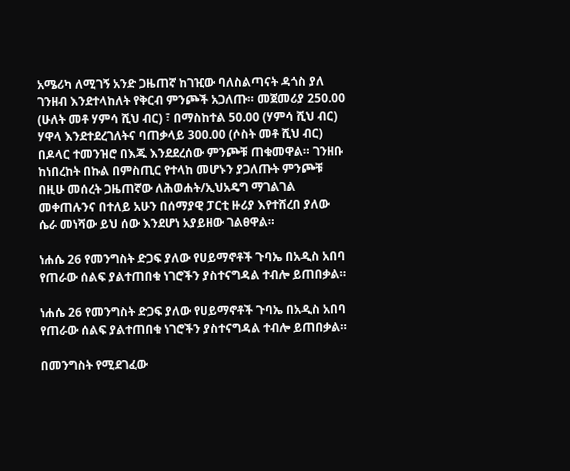አሜሪካ ለሚገኝ አንድ ጋዜጠኛ ከገዢው ባለስልጣናት ዳጎስ ያለ ገንዘብ እንደተላከለት የቅርብ ምንጮች አጋለጡ። መጀመሪያ 250.00 (ሁለት መቶ ሃምሳ ሺህ ብር) ፣ በማስከተል 50.00 (ሃምሳ ሺህ ብር) ሃዋላ እንደተደረገለትና ባጠቃላይ 300.00 (ሶስት መቶ ሺህ ብር) በዶላር ተመንዝሮ በእጁ እንደደረሰው ምንጮቹ ጠቁመዋል። ገንዘቡ ከነበረከት በኩል በምስጢር የተላከ መሆኑን ያጋለጡት ምንጮቹ በዚሁ መሰረት ጋዜጠኛው ለሕወሐት/ኢህአዴግ ማገልገል መቀጠሉንና በተለይ አሁን በሰማያዊ ፓርቲ ዙሪያ እየተሸረበ ያለው ሴራ መነሻው ይህ ሰው እንደሆነ አያይዘው ገልፀዋል።

ነሐሴ 26 የመንግስት ድጋፍ ያለው የሀይማኖቶች ጉባኤ በአዲስ አበባ የጠራው ሰልፍ ያልተጠበቁ ነገሮችን ያስተናግዳል ተብሎ ይጠበቃል።

ነሐሴ 26 የመንግስት ድጋፍ ያለው የሀይማኖቶች ጉባኤ በአዲስ አበባ የጠራው ሰልፍ ያልተጠበቁ ነገሮችን ያስተናግዳል ተብሎ ይጠበቃል።

በመንግስት የሚደገፈው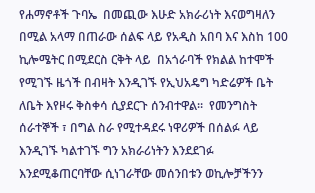የሐማኖቶች ጉባኤ  በመጪው እሁድ አክራሪነት እናወግዛለን በሚል አላማ በጠራው ሰልፍ ላይ የአዲስ አበባ እና እስከ 100 ኪሎሜትር በሚደርስ ርቅት ላይ  በአጎራባች የክልል ከተሞች የሚገኙ ዜጎች በብዛት እንዲገኙ የኢህአዴግ ካድሬዎች ቤት ለቤት እየዞሩ ቅስቀሳ ሲያደርጉ ሰንብተዋል።  የመንግስት ሰራተኞች ፣ በግል ስራ የሚተዳደሩ ነዋሪዎች በሰልፉ ላይ እንዲገኙ ካልተገኙ ግን አክራሪነትን እንደደገፉ እንደሚቆጠርባቸው ሲነገራቸው መሰንበቱን ወኪሎቻችንን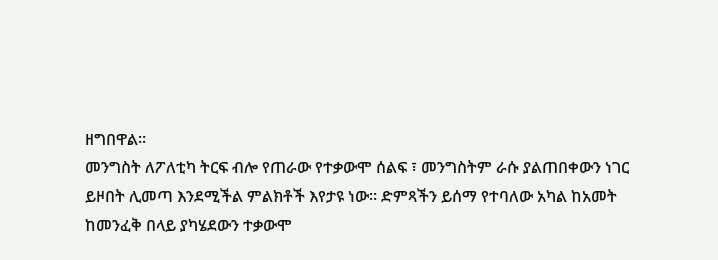ዘግበዋል።
መንግስት ለፖለቲካ ትርፍ ብሎ የጠራው የተቃውሞ ሰልፍ ፣ መንግስትም ራሱ ያልጠበቀውን ነገር ይዞበት ሊመጣ እንደሚችል ምልክቶች እየታዩ ነው። ድምጻችን ይሰማ የተባለው አካል ከአመት ከመንፈቅ በላይ ያካሄደውን ተቃውሞ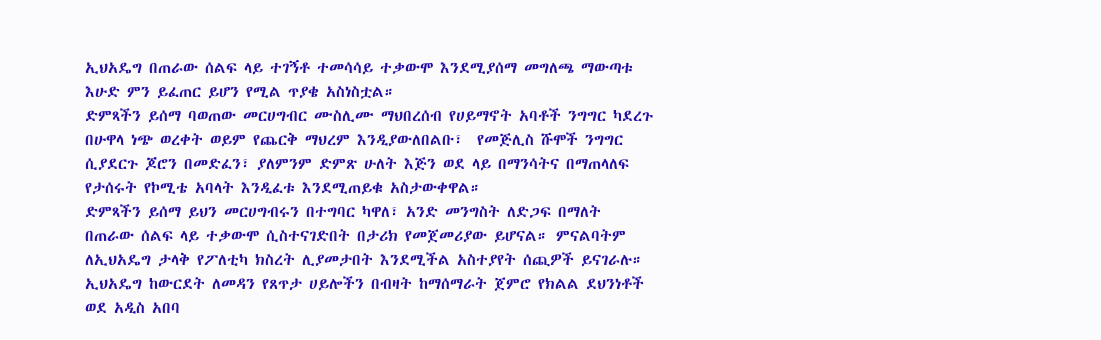ኢህአዴግ በጠራው ሰልፍ ላይ ተገኝቶ ተመሳሳይ ተቃውሞ እንደሚያሰማ መግለጫ ማውጣቱ እሁድ ምን ይፈጠር ይሆን የሚል ጥያቄ አስነስቷል።
ድምጻችን ይሰማ ባወጠው መርሀግብር ሙስሊሙ ማህበረሰብ የሀይማኖት አባቶች ንግግር ካደረጉ በሁዋላ ነጭ ወረቀት ወይም የጨርቅ ማህረም እንዲያውለበልቡ፣  የመጅሊስ ሹሞች ንግግር ሲያደርጉ ጆሮን በመድፈን፣ ያለምንም ድምጽ ሁለት እጅን ወደ ላይ በማንሳትና በማጠላለፍ የታሰሩት የኮሚቴ አባላት እንዲፈቱ እንደሚጠይቁ አስታውቀዋል።
ድምጻችን ይሰማ ይህን መርሀግብሩን በተግባር ካዋለ፣ አንድ መንግስት ለድጋፍ በማለት በጠራው ሰልፍ ላይ ተቃውሞ ሲስተናገድበት በታሪክ የመጀመሪያው ይሆናል። ምናልባትም ለኢህአዴግ ታላቅ የፖለቲካ ክስረት ሊያመታበት እንደሚችል አስተያየት ሰጪዎች ይናገራሉ።
ኢህአዴግ ከውርደት ለመዳን የጸጥታ ሀይሎችን በብዛት ከማሰማራት ጀምሮ የክልል ደህንነቶች ወደ አዲስ አበባ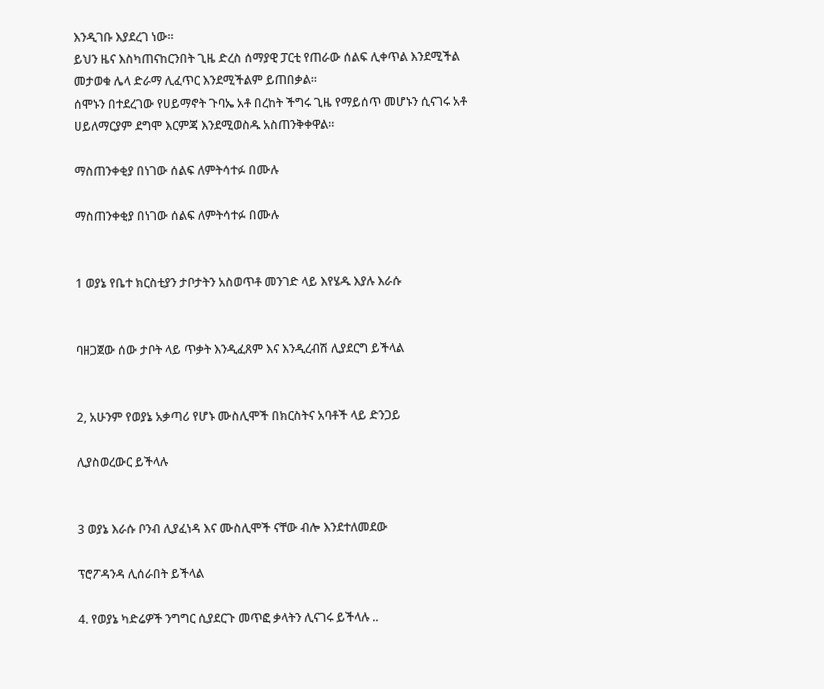እንዲገቡ እያደረገ ነው።
ይህን ዜና እስካጠናከርንበት ጊዜ ድረስ ሰማያዊ ፓርቲ የጠራው ሰልፍ ሊቀጥል እንደሚችል መታወቁ ሌላ ድራማ ሊፈጥር እንደሚችልም ይጠበቃል።
ሰሞኑን በተደረገው የሀይማኖት ጉባኤ አቶ በረከት ችግሩ ጊዜ የማይሰጥ መሆኑን ሲናገሩ አቶ ሀይለማርያም ደግሞ እርምጃ እንደሚወስዱ አስጠንቅቀዋል።

ማስጠንቀቂያ በነገው ሰልፍ ለምትሳተፉ በሙሉ

ማስጠንቀቂያ በነገው ሰልፍ ለምትሳተፉ በሙሉ


1 ወያኔ የቤተ ክርስቲያን ታቦታትን አስወጥቶ መንገድ ላይ እየሄዱ እያሉ እራሱ


ባዘጋጀው ሰው ታቦት ላይ ጥቃት እንዲፈጸም እና እንዲረብሽ ሊያደርግ ይችላል


2, አሁንም የወያኔ አቃጣሪ የሆኑ ሙስሊሞች በክርስትና አባቶች ላይ ድንጋይ

ሊያስወረውር ይችላሉ


3 ወያኔ እራሱ ቦንብ ሊያፈነዳ እና ሙስሊሞች ናቸው ብሎ እንደተለመደው

ፕሮፖዳንዳ ሊሰራበት ይችላል

4. የወያኔ ካድሬዎች ንግግር ሲያደርጉ መጥፎ ቃላትን ሊናገሩ ይችላሉ ..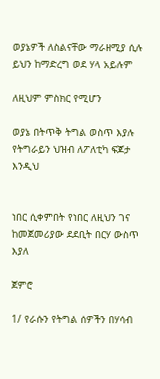ወያኔዎች ለስልናቸው ማራዘሚያ ሲሉ ይህን ከማድረግ ወደ ሃላ አይሉም

ለዚህም ምስክር የሚሆን

ወያኔ በትጥቅ ትግል ወስጥ እያሉ የትግራይን ህዝብ ለፖለቲካ ፍጆታ እንዲህ


ነበር ሲቀምበት የነበር ለዚህን ገና ከመጀመሪያው ደደቢት በርሃ ውስጥ እያለ

ጀምሮ

1/ የራሱን የትግል ሰዎችን በሃሳብ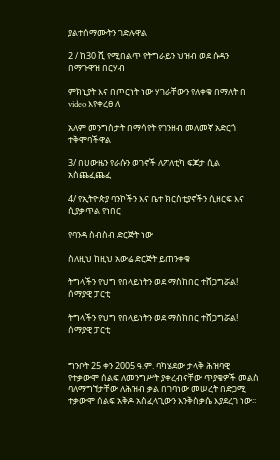ያልተሰማሙትን ገድሉዋል

2 / ከ30 ሺ የሚበልጥ የትግራይን ህዝብ ወደ ሱዳን በማጉዋዝ በርሃብ

ምክኒያት እና በጦርነት ነው ሃገራቸውን የለቀቁ በማለት በ video እየቀረፀ ለ

አለም መንግስታት በማሳየት የገንዘብ መለመኛ አድርጎ ተቅሞባችዋል

3/ በሀውዜን የራሱን ወገኖች ለፖለቲካ ፍጆታ ሲል አስጨፈጨፈ

4/ የኢትዮጵያ ባንኮችን እና ቤተ ክርስቲያኖችን ሲዘርፍ እና ሲያቃጥል የነበር

የባንዳ ስብስብ ድርጅት ነው

ስለዚህ ከዚህ አውሬ ድርጅት ይጠንቀቁ

ትግላችን የህግ የበላይነትን ወደ ማስከበር ተሸጋግሯል! ሰማያዊ ፓርቲ

ትግላችን የህግ የበላይነትን ወደ ማስከበር ተሸጋግሯል!
ሰማያዊ ፓርቲ


ግንቦት 25 ቀን 2005 ዓ.ም. ባካሄደው ታላቅ ሕዝባዊ የተቃውሞ ሰልፍ ለመንግሥት ያቀረብናቸው ጥያቄዎች መልስ ባለማግኘታቸው ለሕዝብ ቃል በገባነው መሠረት በድጋሚ ተቃውሞ ሰልፍ አቅዶ አስፈላጊውን እንቅስቃሴ እያደረገ ነው፡፡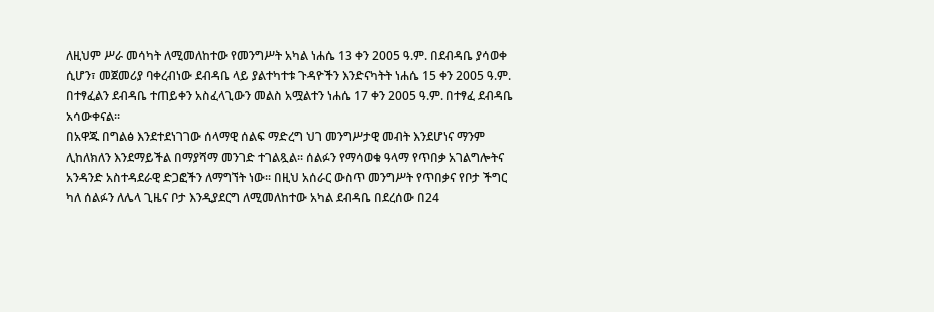ለዚህም ሥራ መሳካት ለሚመለከተው የመንግሥት አካል ነሐሴ 13 ቀን 2005 ዓ.ም. በደብዳቤ ያሳወቀ ሲሆን፣ መጀመሪያ ባቀረብነው ደብዳቤ ላይ ያልተካተቱ ጉዳዮችን እንድናካትት ነሐሴ 15 ቀን 2005 ዓ.ም. በተፃፈልን ደብዳቤ ተጠይቀን አስፈላጊውን መልስ አሟልተን ነሐሴ 17 ቀን 2005 ዓ.ም. በተፃፈ ደብዳቤ አሳውቀናል፡፡
በአዋጁ በግልፅ እንደተደነገገው ሰላማዊ ሰልፍ ማድረግ ህገ መንግሥታዊ መብት እንደሆነና ማንም ሊከለክለን እንደማይችል በማያሻማ መንገድ ተገልጿል፡፡ ሰልፉን የማሳወቁ ዓላማ የጥበቃ አገልግሎትና አንዳንድ አስተዳደራዊ ድጋፎችን ለማግኘት ነው፡፡ በዚህ አሰራር ውስጥ መንግሥት የጥበቃና የቦታ ችግር ካለ ሰልፉን ለሌላ ጊዜና ቦታ እንዲያደርግ ለሚመለከተው አካል ደብዳቤ በደረሰው በ24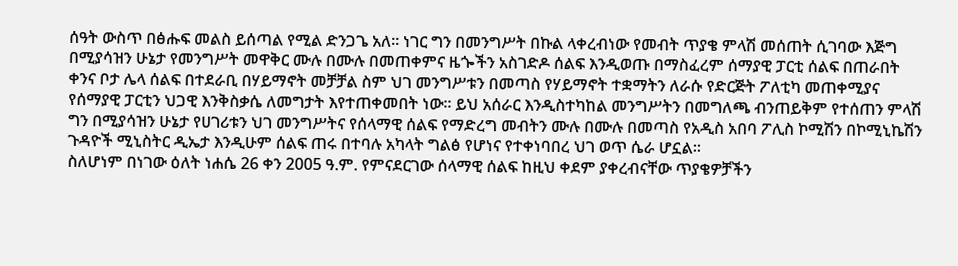ሰዓት ውስጥ በፅሑፍ መልስ ይሰጣል የሚል ድንጋጌ አለ፡፡ ነገር ግን በመንግሥት በኩል ላቀረብነው የመብት ጥያቄ ምላሽ መሰጠት ሲገባው እጅግ በሚያሳዝን ሁኔታ የመንግሥት መዋቅር ሙሉ በሙሉ በመጠቀምና ዜጐችን አስገድዶ ሰልፍ እንዲወጡ በማስፈረም ሰማያዊ ፓርቲ ሰልፍ በጠራበት ቀንና ቦታ ሌላ ሰልፍ በተደራቢ በሃይማኖት መቻቻል ስም ህገ መንግሥቱን በመጣስ የሃይማኖት ተቋማትን ለራሱ የድርጅት ፖለቲካ መጠቀሚያና የሰማያዊ ፓርቲን ህጋዊ እንቅስቃሴ ለመግታት እየተጠቀመበት ነው፡፡ ይህ አሰራር እንዲስተካከል መንግሥትን በመግለጫ ብንጠይቅም የተሰጠን ምላሽ ግን በሚያሳዝን ሁኔታ የሀገሪቱን ህገ መንግሥትና የሰላማዊ ሰልፍ የማድረግ መብትን ሙሉ በሙሉ በመጣስ የአዲስ አበባ ፖሊስ ኮሚሽን በኮሚኒኬሽን ጉዳዮች ሚኒስትር ዲኤታ እንዲሁም ሰልፍ ጠሩ በተባሉ አካላት ግልፅ የሆነና የተቀነባበረ ህገ ወጥ ሴራ ሆኗል፡፡
ስለሆነም በነገው ዕለት ነሐሴ 26 ቀን 2005 ዓ.ም. የምናደርገው ሰላማዊ ሰልፍ ከዚህ ቀደም ያቀረብናቸው ጥያቄዎቻችን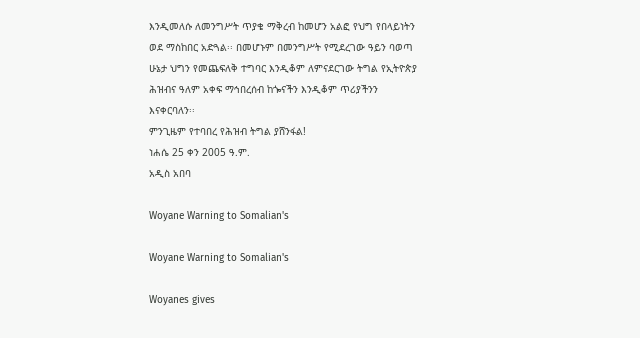እንዲመለሱ ለመንግሥት ጥያቄ ማቅረብ ከመሆን አልፎ የህግ የበላይነትን ወደ ማስከበር አድጓል፡፡ በመሆኑም በመንግሥት የሚደረገው ዓይን ባወጣ ሁኔታ ህግን የመጨፍለቅ ተግባር እንዲቆም ለምናደርገው ትግል የኢትዮጵያ ሕዝብና ዓለም አቀፍ ማኅበረሰብ ከጐናችን እንዲቆም ጥሪያችንን እናቀርባለን፡፡
ምንጊዜም የተባበረ የሕዝብ ትግል ያሸንፋል!
ነሐሴ 25 ቀን 2005 ዓ.ም.
አዲስ አበባ

Woyane Warning to Somalian's

Woyane Warning to Somalian's

Woyanes gives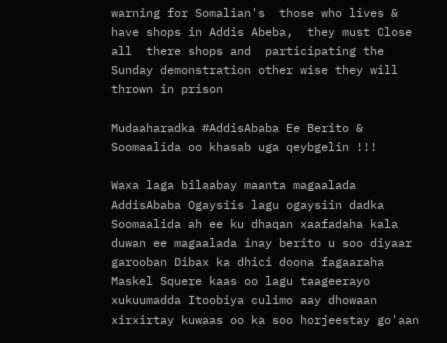warning for Somalian's  those who lives & have shops in Addis Abeba,  they must Close all  there shops and  participating the Sunday demonstration other wise they will thrown in prison

Mudaaharadka #AddisAbaba Ee Berito & Soomaalida oo khasab uga qeybgelin !!!

Waxa laga bilaabay maanta magaalada AddisAbaba Ogaysiis lagu ogaysiin dadka Soomaalida ah ee ku dhaqan xaafadaha kala duwan ee magaalada inay berito u soo diyaar garooban Dibax ka dhici doona fagaaraha Maskel Squere kaas oo lagu taageerayo xukuumadda Itoobiya culimo aay dhowaan xirxirtay kuwaas oo ka soo horjeestay go'aan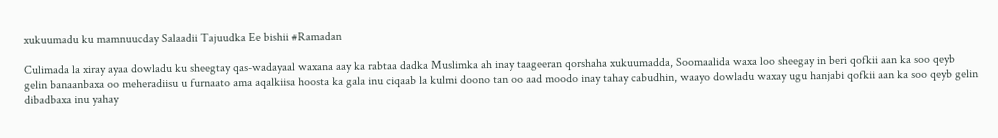xukuumadu ku mamnuucday Salaadii Tajuudka Ee bishii #Ramadan

Culimada la xiray ayaa dowladu ku sheegtay qas-wadayaal waxana aay ka rabtaa dadka Muslimka ah inay taageeran qorshaha xukuumadda, Soomaalida waxa loo sheegay in beri qofkii aan ka soo qeyb gelin banaanbaxa oo meheradiisu u furnaato ama aqalkiisa hoosta ka gala inu ciqaab la kulmi doono tan oo aad moodo inay tahay cabudhin, waayo dowladu waxay ugu hanjabi qofkii aan ka soo qeyb gelin dibadbaxa inu yahay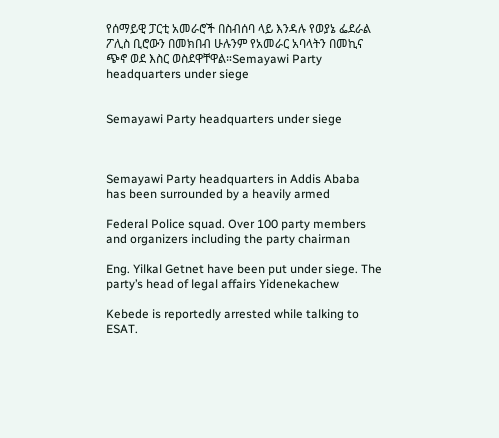የሰማይዊ ፓርቲ አመራሮች በስብሰባ ላይ እንዳሉ የወያኔ ፌደራል ፖሊስ ቢሮውን በመክበብ ሁሉንም የአመራር አባላትን በመኪና ጭኖ ወደ እስር ወስደዋቸዋል።Semayawi Party headquarters under siege


Semayawi Party headquarters under siege



Semayawi Party headquarters in Addis Ababa has been surrounded by a heavily armed

Federal Police squad. Over 100 party members and organizers including the party chairman

Eng. Yilkal Getnet have been put under siege. The party’s head of legal affairs Yidenekachew

Kebede is reportedly arrested while talking to ESAT.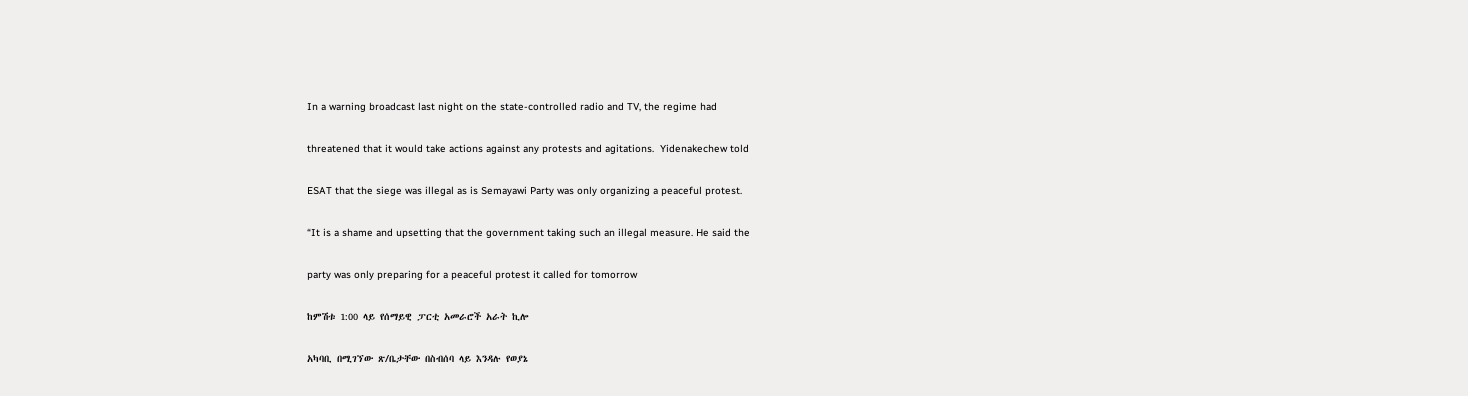In a warning broadcast last night on the state-controlled radio and TV, the regime had

threatened that it would take actions against any protests and agitations.  Yidenakechew told

ESAT that the siege was illegal as is Semayawi Party was only organizing a peaceful protest.

“It is a shame and upsetting that the government taking such an illegal measure. He said the

party was only preparing for a peaceful protest it called for tomorrow

ከምሽቱ 1:00 ላይ የሰማይዊ ፓርቲ አመራሮች አራት ኪሎ

አካባቢ በሚገኘው ጽ/ቤታቸው በስብሰባ ላይ እንዳሉ የወያኔ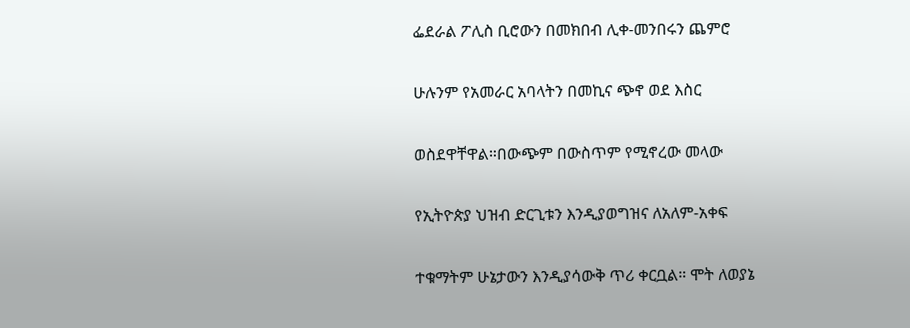ፌደራል ፖሊስ ቢሮውን በመክበብ ሊቀ-መንበሩን ጨምሮ

ሁሉንም የአመራር አባላትን በመኪና ጭኖ ወደ እስር

ወስደዋቸዋል።በውጭም በውስጥም የሚኖረው መላው

የኢትዮጵያ ህዝብ ድርጊቱን እንዲያወግዝና ለአለም-አቀፍ

ተቁማትም ሁኔታውን እንዲያሳውቅ ጥሪ ቀርቧል። ሞት ለወያኔ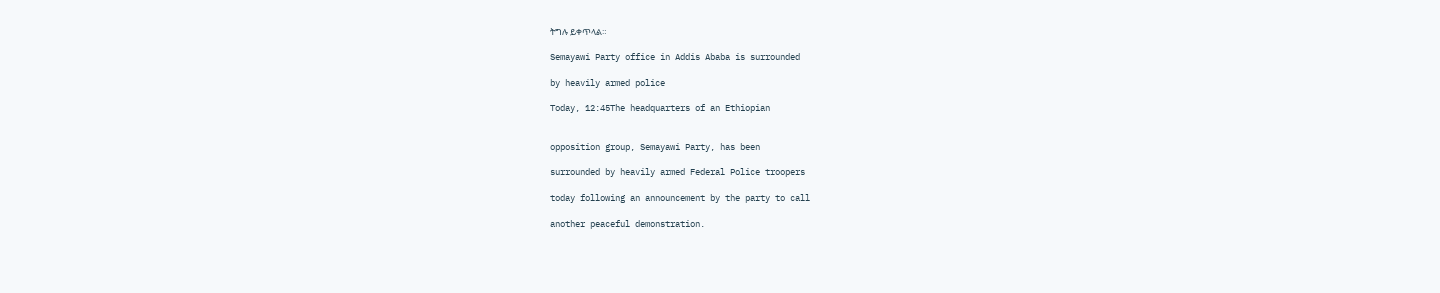ትግሉ ይቀጥላል።

Semayawi Party office in Addis Ababa is surrounded

by heavily armed police

Today, 12:45The headquarters of an Ethiopian


opposition group, Semayawi Party, has been

surrounded by heavily armed Federal Police troopers

today following an announcement by the party to call

another peaceful demonstration.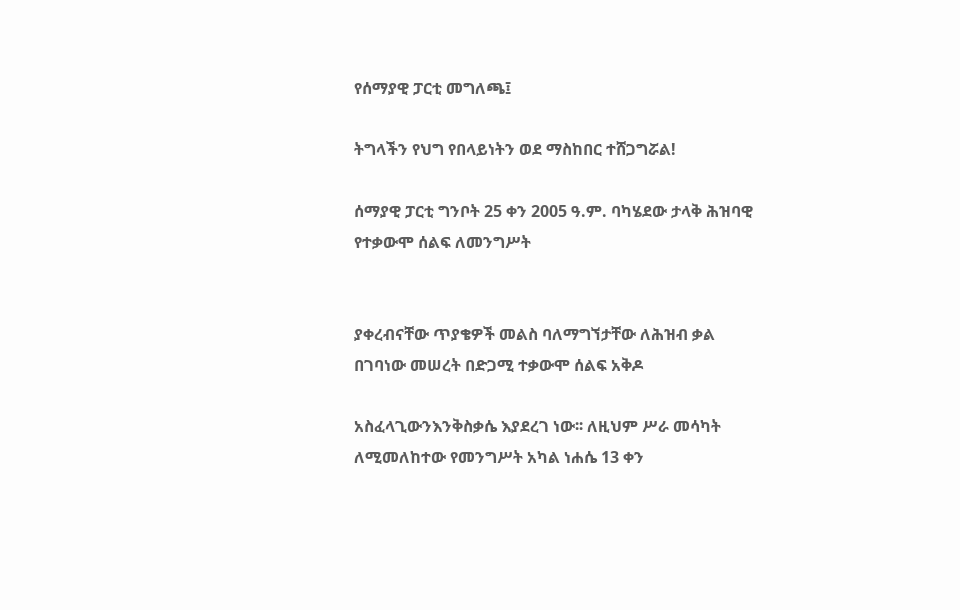የሰማያዊ ፓርቲ መግለጫ፤

ትግላችን የህግ የበላይነትን ወደ ማስከበር ተሸጋግሯል!

ሰማያዊ ፓርቲ ግንቦት 25 ቀን 2005 ዓ.ም. ባካሄደው ታላቅ ሕዝባዊ የተቃውሞ ሰልፍ ለመንግሥት


ያቀረብናቸው ጥያቄዎች መልስ ባለማግኘታቸው ለሕዝብ ቃል በገባነው መሠረት በድጋሚ ተቃውሞ ሰልፍ አቅዶ

አስፈላጊውንእንቅስቃሴ እያደረገ ነው፡፡ ለዚህም ሥራ መሳካት ለሚመለከተው የመንግሥት አካል ነሐሴ 13 ቀን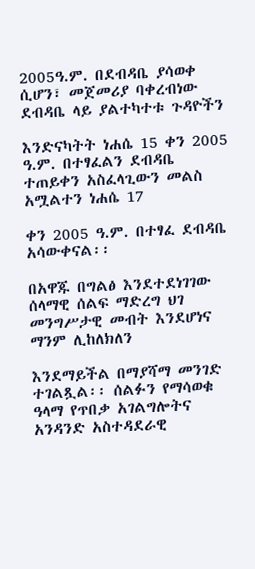2005ዓ.ም. በደብዳቤ ያሳወቀ ሲሆን፣ መጀመሪያ ባቀረብነው ደብዳቤ ላይ ያልተካተቱ ጉዳዮችን

እንድናካትት ነሐሴ 15 ቀን 2005 ዓ.ም. በተፃፈልን ደብዳቤ ተጠይቀን አስፈላጊውን መልስ አሟልተን ነሐሴ 17

ቀን 2005 ዓ.ም. በተፃፈ ደብዳቤ አሳውቀናል፡፡

በአዋጁ በግልፅ እንደተደነገገው ሰላማዊ ሰልፍ ማድረግ ህገ መንግሥታዊ መብት እንደሆነና ማንም ሊከለክለን

እንደማይችል በማያሻማ መንገድ ተገልጿል፡፡ ሰልፉን የማሳወቁ ዓላማ የጥበቃ አገልግሎትና አንዳንድ አስተዳደራዊ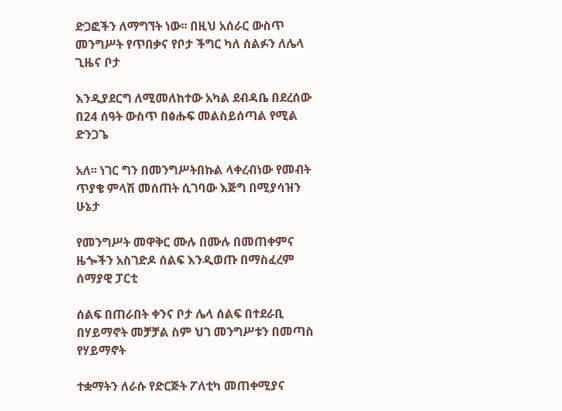ድጋፎችን ለማግኘት ነው፡፡ በዚህ አሰራር ውስጥ መንግሥት የጥበቃና የቦታ ችግር ካለ ሰልፉን ለሌላ ጊዜና ቦታ

እንዲያደርግ ለሚመለከተው አካል ደብዳቤ በደረሰው በ24 ሰዓት ውስጥ በፅሑፍ መልስይሰጣል የሚል ድንጋጌ

አለ፡፡ ነገር ግን በመንግሥትበኩል ላቀረብነው የመብት ጥያቄ ምላሽ መሰጠት ሲገባው እጅግ በሚያሳዝን ሁኔታ

የመንግሥት መዋቅር ሙሉ በሙሉ በመጠቀምና ዜጐችን አስገድዶ ሰልፍ እንዲወጡ በማስፈረም ሰማያዊ ፓርቲ

ሰልፍ በጠራበት ቀንና ቦታ ሌላ ሰልፍ በተደራቢ በሃይማኖት መቻቻል ስም ህገ መንግሥቱን በመጣስ የሃይማኖት

ተቋማትን ለራሱ የድርጅት ፖለቲካ መጠቀሚያና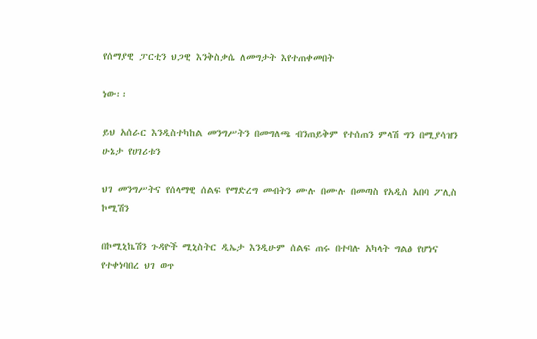የሰማያዊ ፓርቲን ህጋዊ እንቅስቃሴ ለመግታት እየተጠቀመበት

ነው፡፡

ይህ አሰራር እንዲስተካከል መንግሥትን በመግለጫ ብንጠይቅም የተሰጠን ምላሽ ግን በሚያሳዝን ሁኔታ የሀገሪቱን

ህገ መንግሥትና የሰላማዊ ሰልፍ የማድረግ መብትን ሙሉ በሙሉ በመጣስ የአዲስ አበባ ፖሊስ ኮሚሽን

በኮሚኒኬሽን ጉዳዮች ሚኒስትር ዲኤታ እንዲሁም ሰልፍ ጠሩ በተባሉ አካላት ግልፅ የሆነና የተቀነባበረ ህገ ወጥ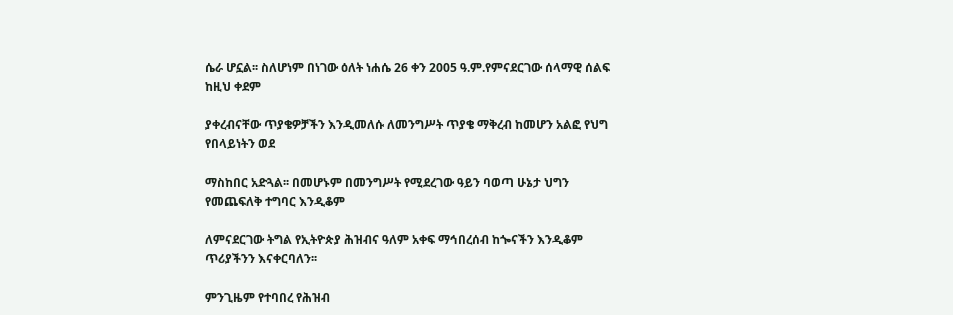ሴራ ሆኗል፡፡ ስለሆነም በነገው ዕለት ነሐሴ 26 ቀን 2005 ዓ.ም.የምናደርገው ሰላማዊ ሰልፍ ከዚህ ቀደም

ያቀረብናቸው ጥያቄዎቻችን እንዲመለሱ ለመንግሥት ጥያቄ ማቅረብ ከመሆን አልፎ የህግ የበላይነትን ወደ

ማስከበር አድጓል፡፡ በመሆኑም በመንግሥት የሚደረገው ዓይን ባወጣ ሁኔታ ህግን የመጨፍለቅ ተግባር እንዲቆም

ለምናደርገው ትግል የኢትዮጵያ ሕዝብና ዓለም አቀፍ ማኅበረሰብ ከጐናችን እንዲቆም ጥሪያችንን እናቀርባለን፡፡

ምንጊዜም የተባበረ የሕዝብ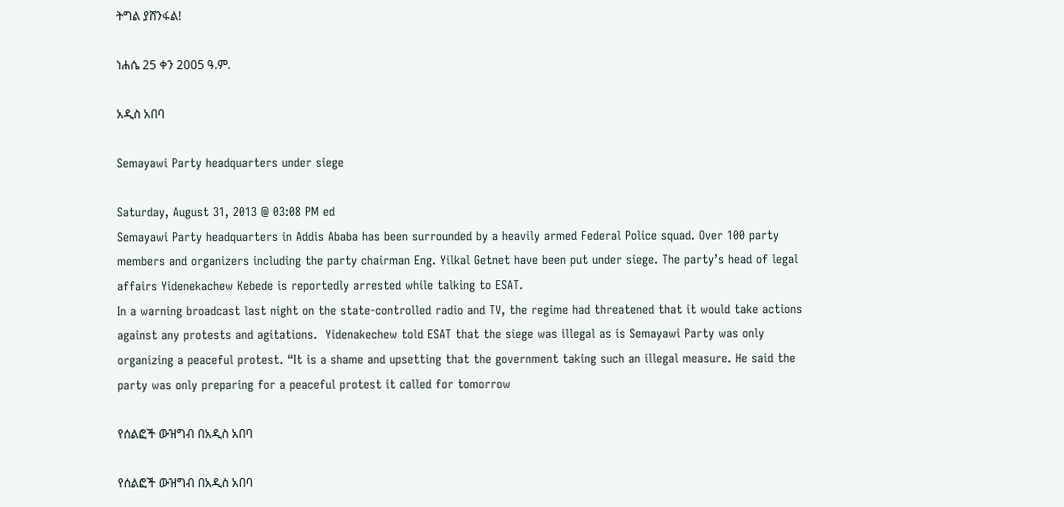ትግል ያሸንፋል!

ነሐሴ 25 ቀን 2005 ዓ.ም.

አዲስ አበባ

Semayawi Party headquarters under siege

Saturday, August 31, 2013 @ 03:08 PM ed
Semayawi Party headquarters in Addis Ababa has been surrounded by a heavily armed Federal Police squad. Over 100 party members and organizers including the party chairman Eng. Yilkal Getnet have been put under siege. The party’s head of legal affairs Yidenekachew Kebede is reportedly arrested while talking to ESAT.
In a warning broadcast last night on the state-controlled radio and TV, the regime had threatened that it would take actions against any protests and agitations.  Yidenakechew told ESAT that the siege was illegal as is Semayawi Party was only organizing a peaceful protest. “It is a shame and upsetting that the government taking such an illegal measure. He said the party was only preparing for a peaceful protest it called for tomorrow

የሰልፎች ውዝግብ በአዲስ አበባ

የሰልፎች ውዝግብ በአዲስ አበባ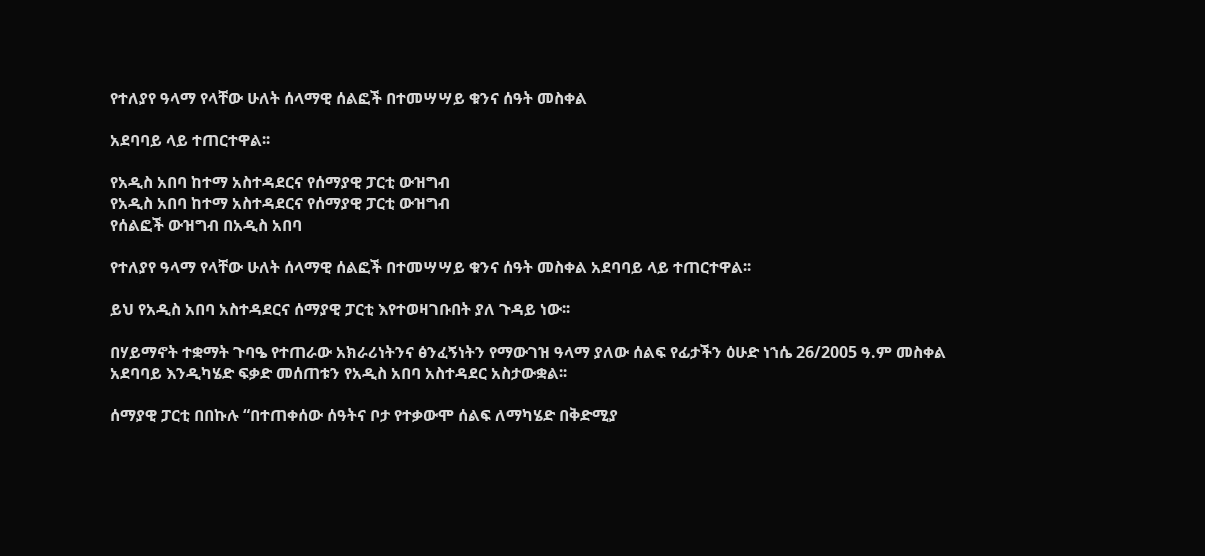የተለያየ ዓላማ የላቸው ሁለት ሰላማዊ ሰልፎች በተመሣሣይ ቁንና ሰዓት መስቀል

አደባባይ ላይ ተጠርተዋል፡፡

የአዲስ አበባ ከተማ አስተዳደርና የሰማያዊ ፓርቲ ውዝግብ
የአዲስ አበባ ከተማ አስተዳደርና የሰማያዊ ፓርቲ ውዝግብ
የሰልፎች ውዝግብ በአዲስ አበባ

የተለያየ ዓላማ የላቸው ሁለት ሰላማዊ ሰልፎች በተመሣሣይ ቁንና ሰዓት መስቀል አደባባይ ላይ ተጠርተዋል፡፡

ይህ የአዲስ አበባ አስተዳደርና ሰማያዊ ፓርቲ እየተወዛገቡበት ያለ ጉዳይ ነው፡፡

በሃይማኖት ተቋማት ጉባዔ የተጠራው አክራሪነትንና ፅንፈኝነትን የማውገዝ ዓላማ ያለው ሰልፍ የፊታችን ዕሁድ ነኀሴ 26/2005 ዓ.ም መስቀል አደባባይ እንዲካሄድ ፍቃድ መሰጠቱን የአዲስ አበባ አስተዳደር አስታውቋል፡፡

ሰማያዊ ፓርቲ በበኩሉ “በተጠቀሰው ሰዓትና ቦታ የተቃውሞ ሰልፍ ለማካሄድ በቅድሚያ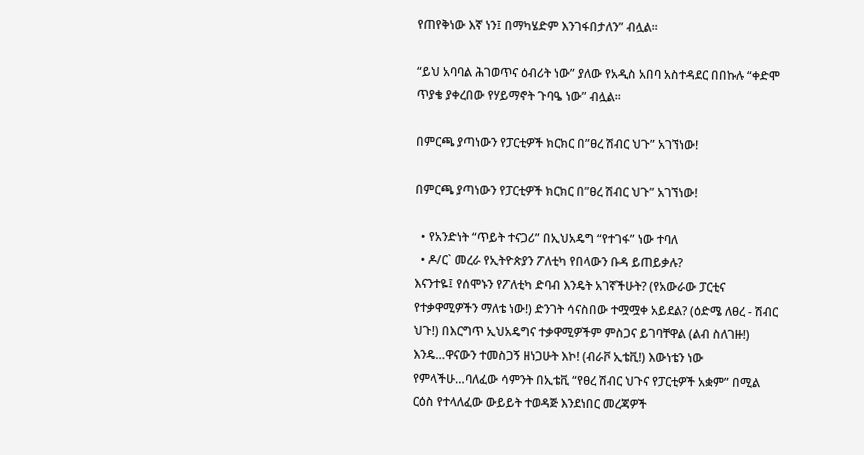የጠየቅነው እኛ ነን፤ በማካሄድም እንገፋበታለን” ብሏል፡፡

“ይህ አባባል ሕገወጥና ዕብሪት ነው” ያለው የአዲስ አበባ አስተዳደር በበኩሉ “ቀድሞ ጥያቄ ያቀረበው የሃይማኖት ጉባዔ ነው” ብሏል፡፡

በምርጫ ያጣነውን የፓርቲዎች ክርክር በ”ፀረ ሽብር ህጉ” አገኘነው!

በምርጫ ያጣነውን የፓርቲዎች ክርክር በ”ፀረ ሽብር ህጉ” አገኘነው!

  • የአንድነት “ጥይት ተናጋሪ” በኢህአዴግ “የተገፋ” ነው ተባለ
  • ዶ/ር` መረራ የኢትዮጵያን ፖለቲካ የበላውን ቡዳ ይጠይቃሉ?
እናንተዬ፤ የሰሞኑን የፖለቲካ ድባብ እንዴት አገኛችሁት? (የአውራው ፓርቲና የተቃዋሚዎችን ማለቴ ነው!) ድንገት ሳናስበው ተሟሟቀ አይደል? (ዕድሜ ለፀረ - ሽብር ህጉ!) በእርግጥ ኢህአዴግና ተቃዋሚዎችም ምስጋና ይገባቸዋል (ልብ ስለገዙ!) እንዴ…ዋናውን ተመስጋኝ ዘነጋሁት እኮ! (ብራቮ ኢቴቪ!) እውነቴን ነው የምላችሁ…ባለፈው ሳምንት በኢቴቪ “የፀረ ሽብር ህጉና የፓርቲዎች አቋም” በሚል ርዕስ የተላለፈው ውይይት ተወዳጅ እንደነበር መረጃዎች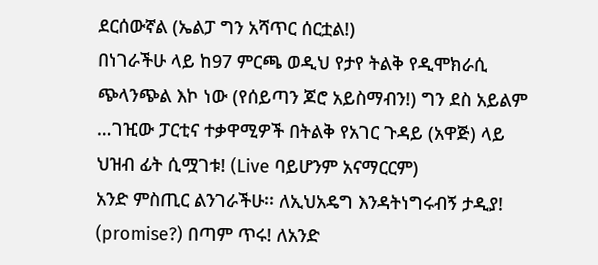ደርሰውኛል (ኤልፓ ግን አሻጥር ሰርቷል!)
በነገራችሁ ላይ ከ97 ምርጫ ወዲህ የታየ ትልቅ የዲሞክራሲ ጭላንጭል እኮ ነው (የሰይጣን ጆሮ አይስማብን!) ግን ደስ አይልም …ገዢው ፓርቲና ተቃዋሚዎች በትልቅ የአገር ጉዳይ (አዋጅ) ላይ ህዝብ ፊት ሲሟገቱ! (Live ባይሆንም አናማርርም)
አንድ ምስጢር ልንገራችሁ፡፡ ለኢህአዴግ እንዳትነግሩብኝ ታዲያ! (promise?) በጣም ጥሩ! ለአንድ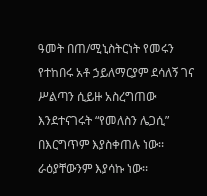ዓመት በጠ/ሚኒስትርነት የመሩን የተከበሩ አቶ ኃይለማርያም ደሳለኝ ገና ሥልጣን ሲይዙ አስረግጠው እንደተናገሩት “የመለስን ሌጋሲ” በእርግጥም እያስቀጠሉ ነው፡፡ ራዕያቸውንም እያሳኩ ነው፡፡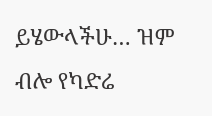ይሄውላችሁ… ዝም ብሎ የካድሬ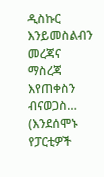ዲስኩር እንይመስልብን መረጃና ማስረጃ እየጠቀስን ብናወጋስ… (እንደሰሞኑ የፓርቲዎች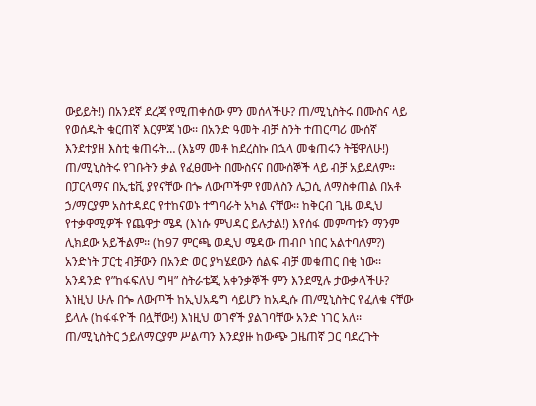ውይይት!) በአንደኛ ደረጃ የሚጠቀሰው ምን መሰላችሁ? ጠ/ሚኒስትሩ በሙስና ላይ የወሰዱት ቁርጠኛ እርምጃ ነው፡፡ በአንድ ዓመት ብቻ ስንት ተጠርጣሪ ሙሰኛ እንደተያዘ እስቲ ቁጠሩት… (እኔማ መቶ ከደረስኩ በኋላ መቁጠሩን ትቼዋለሁ!) ጠ/ሚኒስትሩ የገቡትን ቃል የፈፀሙት በሙስናና በሙሰኞች ላይ ብቻ አይደለም፡፡ በፓርላማና በኢቴቪ ያየናቸው በጐ ለውጦችም የመለስን ሌጋሲ ለማስቀጠል በአቶ ኃ/ማርያም አስተዳደር የተከናወኑ ተግባራት አካል ናቸው፡፡ ከቅርብ ጊዜ ወዲህ የተቃዋሚዎች የጨዋታ ሜዳ (እነሱ ምህዳር ይሉታል!) እየሰፋ መምጣቱን ማንም ሊክደው አይችልም፡፡ (ከ97 ምርጫ ወዲህ ሜዳው ጠብቦ ነበር አልተባለም?) አንድነት ፓርቲ ብቻውን በአንድ ወር ያካሄደውን ሰልፍ ብቻ መቁጠር በቂ ነው፡፡ አንዳንድ የ”ከፋፍለህ ግዛ” ስትራቴጂ አቀንቃኞች ምን እንደሚሉ ታውቃላችሁ? እነዚህ ሁሉ በጐ ለውጦች ከኢህአዴግ ሳይሆን ከአዲሱ ጠ/ሚኒስትር የፈለቁ ናቸው ይላሉ (ከፋፋዮች በሏቸው!) እነዚህ ወገኖች ያልገባቸው አንድ ነገር አለ፡፡ ጠ/ሚኒስትር ኃይለማርያም ሥልጣን እንደያዙ ከውጭ ጋዜጠኛ ጋር ባደረጉት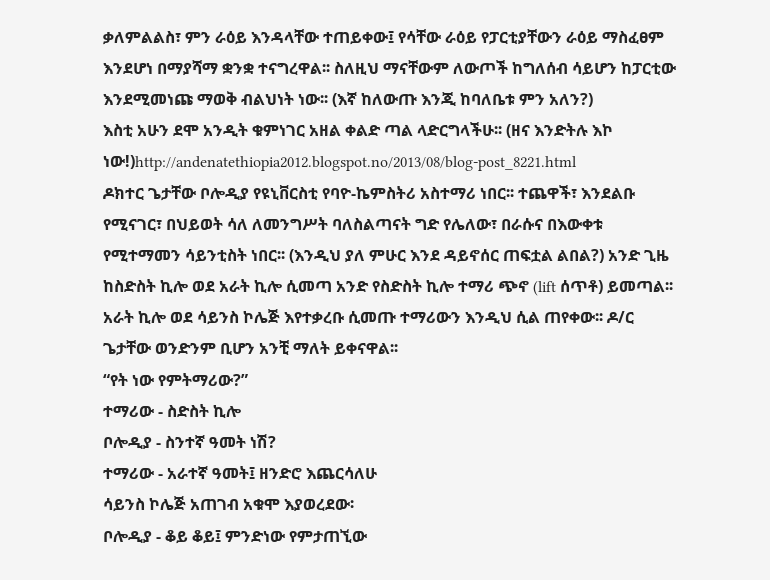ቃለምልልስ፣ ምን ራዕይ እንዳላቸው ተጠይቀው፤ የሳቸው ራዕይ የፓርቲያቸውን ራዕይ ማስፈፀም እንደሆነ በማያሻማ ቋንቋ ተናግረዋል፡፡ ስለዚህ ማናቸውም ለውጦች ከግለሰብ ሳይሆን ከፓርቲው እንደሚመነጩ ማወቅ ብልህነት ነው፡፡ (እኛ ከለውጡ እንጂ ከባለቤቱ ምን አለን?)
እስቲ አሁን ደሞ አንዲት ቁምነገር አዘል ቀልድ ጣል ላድርግላችሁ፡፡ (ዘና እንድትሉ እኮ ነው!)http://andenatethiopia2012.blogspot.no/2013/08/blog-post_8221.html
ዶክተር ጌታቸው ቦሎዲያ የዩኒቨርስቲ የባዮ-ኬምስትሪ አስተማሪ ነበር፡፡ ተጨዋች፣ እንደልቡ የሚናገር፣ በህይወት ሳለ ለመንግሥት ባለስልጣናት ግድ የሌለው፣ በራሱና በእውቀቱ የሚተማመን ሳይንቲስት ነበር፡፡ (እንዲህ ያለ ምሁር እንደ ዳይኖሰር ጠፍቷል ልበል?) አንድ ጊዜ ከስድስት ኪሎ ወደ አራት ኪሎ ሲመጣ አንድ የስድስት ኪሎ ተማሪ ጭኖ (lift ሰጥቶ) ይመጣል፡፡ አራት ኪሎ ወደ ሳይንስ ኮሌጅ እየተቃረቡ ሲመጡ ተማሪውን እንዲህ ሲል ጠየቀው፡፡ ዶ/ር ጌታቸው ወንድንም ቢሆን አንቺ ማለት ይቀናዋል፡፡
“የት ነው የምትማሪው?”
ተማሪው - ስድስት ኪሎ
ቦሎዲያ - ስንተኛ ዓመት ነሽ?
ተማሪው - አራተኛ ዓመት፤ ዘንድሮ እጨርሳለሁ
ሳይንስ ኮሌጅ አጠገብ አቁሞ እያወረደው፡
ቦሎዲያ - ቆይ ቆይ፤ ምንድነው የምታጠኚው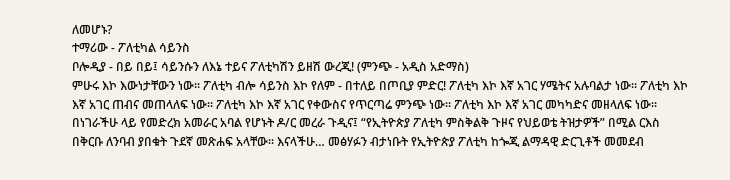ለመሆኑ?
ተማሪው - ፖለቲካል ሳይንስ
ቦሎዲያ - በይ በይ፤ ሳይንሱን ለእኔ ተይና ፖለቲካሽን ይዘሽ ውረጂ! (ምንጭ - አዲስ አድማስ)
ምሁሩ እኮ እውነታቸውን ነው፡፡ ፖለቲካ ብሎ ሳይንስ እኮ የለም - በተለይ በጦቢያ ምድር! ፖለቲካ እኮ እኛ አገር ሃሜትና አሉባልታ ነው፡፡ ፖለቲካ እኮ እኛ አገር ጠብና መጠላለፍ ነው፡፡ ፖለቲካ እኮ እኛ አገር የቀውስና የጥርጣሬ ምንጭ ነው፡፡ ፖለቲካ እኮ እኛ አገር መካካድና መዘላለፍ ነው፡፡
በነገራችሁ ላይ የመድረክ አመራር አባል የሆኑት ዶ/ር መረራ ጉዲና፤ “የኢትዮጵያ ፖለቲካ ምስቅልቅ ጉዞና የህይወቴ ትዝታዎች” በሚል ርእስ በቅርቡ ለንባብ ያበቁት ጉደኛ መጽሐፍ አላቸው፡፡ እናላችሁ… መፅሃፉን ብታነቡት የኢትዮጵያ ፖለቲካ ከጐጂ ልማዳዊ ድርጊቶች መመደብ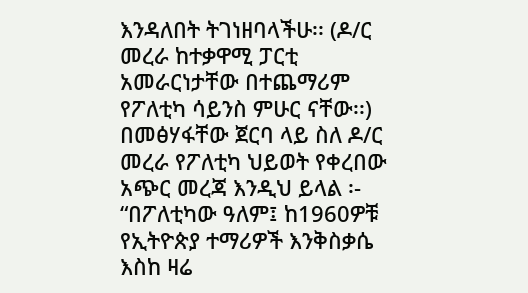እንዳለበት ትገነዘባላችሁ፡፡ (ዶ/ር መረራ ከተቃዋሚ ፓርቲ አመራርነታቸው በተጨማሪም የፖለቲካ ሳይንስ ምሁር ናቸው፡፡) በመፅሃፋቸው ጀርባ ላይ ስለ ዶ/ር መረራ የፖለቲካ ህይወት የቀረበው አጭር መረጃ እንዲህ ይላል ፡- “በፖለቲካው ዓለም፤ ከ1960ዎቹ የኢትዮጵያ ተማሪዎች እንቅስቃሴ እስከ ዛሬ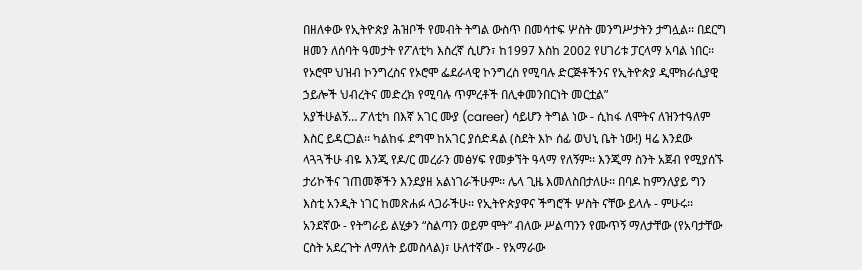በዘለቀው የኢትዮጵያ ሕዝቦች የመብት ትግል ውስጥ በመሳተፍ ሦስት መንግሥታትን ታግሏል፡፡ በደርግ ዘመን ለሰባት ዓመታት የፖለቲካ እስረኛ ሲሆን፣ ከ1997 እስከ 2002 የሀገሪቱ ፓርላማ አባል ነበር፡፡ የኦሮሞ ህዝብ ኮንግረስና የኦሮሞ ፌደራላዊ ኮንግረስ የሚባሉ ድርጅቶችንና የኢትዮጵያ ዲሞክራሲያዊ ኃይሎች ህብረትና መድረክ የሚባሉ ጥምረቶች በሊቀመንበርነት መርቷል”
አያችሁልኝ… ፖለቲካ በእኛ አገር ሙያ (career) ሳይሆን ትግል ነው - ሲከፋ ለሞትና ለዝንተዓለም እስር ይዳርጋል፡፡ ካልከፋ ደግሞ ከአገር ያሰድዳል (ስደት እኮ ሰፊ ወህኒ ቤት ነው!) ዛሬ እንደው ላጓጓችሁ ብዬ እንጂ የዶ/ር መረራን መፅሃፍ የመቃኘት ዓላማ የለኝም፡፡ እንጂማ ስንት አጀብ የሚያሰኙ ታሪኮችና ገጠመኞችን እንደያዘ አልነገራችሁም፡፡ ሌላ ጊዜ እመለስበታለሁ፡፡ በባዶ ከምንለያይ ግን እስቲ አንዲት ነገር ከመጽሐፉ ላጋራችሁ፡፡ የኢትዮጵያዋና ችግሮች ሦስት ናቸው ይላሉ - ምሁሩ፡፡ አንደኛው - የትግራይ ልሂቃን “ስልጣን ወይም ሞት” ብለው ሥልጣንን የሙጥኝ ማለታቸው (የአባታቸው ርስት አደረጉት ለማለት ይመስላል)፣ ሁለተኛው - የአማራው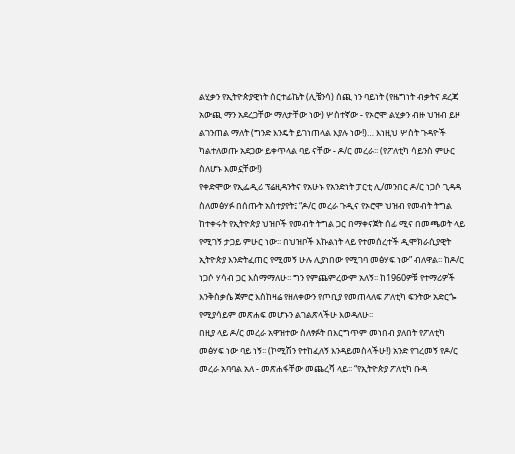ልሂቃን የኢትዮጵያዊነት ሰርተፊኬት (ሊቼንሳ) ሰጪ ነን ባይነት (የዜግነት ብቃትና ደረጃ አውጪ ማን አደረጋቸው ማለታቸው ነው) ሦስተኛው - የኦሮሞ ልሂቃን ብዙ ህዝብ ይዞ ልገንጠል ማለት (ግንድ እንዴት ይገነጠላል እያሉ ነው!)… እነዚህ ሦስት ጉዳዮች ካልተለወጡ አደጋው ይቀጥላል ባይ ናቸው - ዶ/ር መረራ፡፡ (የፖለቲካ ሳይንስ ምሁር ስለሆኑ እመኗቸው!)
የቀድሞው የኢፌዲሪ ፕሬዚዳንትና የአሁኑ የአንድነት ፓርቲ ሊ/መንበር ዶ/ር ነጋሶ ጊዳዳ ስለመፅሃፉ በሰጡት አስተያየት፤ “ዶ/ር መረራ ጉዲና የኦሮሞ ህዝብ የመብት ትግል ከተቀሩት የኢትዮጵያ ህዝቦች የመብት ትግል ጋር በማቀናጀት ሰፊ ሚና በመጫወት ላይ የሚገኝ ታጋይ ምሁር ነው፡፡ በህዝቦች እኩልነት ላይ የተመሰረተች ዲሞክራሲያዊት ኢትዮጵያ እንድትፈጠር የሚመኝ ሁሉ ሊያነበው የሚገባ መፅሃፍ ነው” ብለዋል፡፡ ከዶ/ር ነጋሶ ሃሳብ ጋር እስማማለሁ፡፡ ግን የምጨምረውም አለኝ፡፡ ከ1960ዎቹ የተማሪዎች እንቅስቃሴ ጀምሮ እስከዛሬ የዘለቀውን የጦቢያ የመጠላለፍ ፖለቲካ ፍንትው አድርጐ የሚያሳይም መጽሐፍ መሆኑን ልገልጽላችሁ እወዳለሁ፡፡
በዚያ ላይ ዶ/ር መረራ አዋዝተው ስለፃፉት በእርግጥም መነበብ ያለበት የፖለቲካ መፅሃፍ ነው ባይ ነኝ፡፡ (ኮሚሽን የተከፈለኝ እንዳይመስላችሁ!) አንድ የገረመኝ የዶ/ር መረራ አባባል አለ - መጽሐፋቸው መጨረሻ ላይ፡፡ “የኢትዮጵያ ፖለቲካ ቡዳ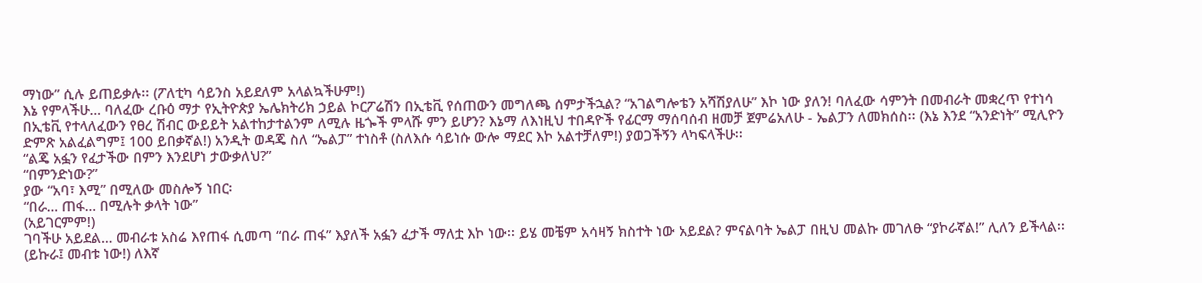ማነው” ሲሉ ይጠይቃሉ፡፡ (ፖለቲካ ሳይንስ አይደለም አላልኳችሁም!)
እኔ የምላችሁ… ባለፈው ረቡዕ ማታ የኢትዮጵያ ኤሌክትሪክ ኃይል ኮርፖሬሽን በኢቴቪ የሰጠውን መግለጫ ሰምታችኋል? “አገልግሎቴን አሻሽያለሁ” እኮ ነው ያለን! ባለፈው ሳምንት በመብራት መቋረጥ የተነሳ በኢቴቪ የተላለፈውን የፀረ ሽብር ውይይት አልተከታተልንም ለሚሉ ዜጐች ምላሹ ምን ይሆን? እኔማ ለእነዚህ ተበዳዮች የፊርማ ማሰባሰብ ዘመቻ ጀምሬአለሁ - ኤልፓን ለመክሰስ፡፡ (እኔ እንደ “አንድነት” ሚሊዮን ድምጽ አልፈልግም፤ 100 ይበቃኛል!) አንዲት ወዳጄ ስለ “ኤልፓ” ተነስቶ (ስለእሱ ሳይነሱ ውሎ ማደር እኮ አልተቻለም!) ያወጋችኝን ላካፍላችሁ፡፡
“ልጄ አፏን የፈታችው በምን እንደሆነ ታውቃለህ?”
“በምንድነው?”
ያው “አባ፣ እሚ” በሚለው መስሎኝ ነበር፡
“በራ… ጠፋ… በሚሉት ቃላት ነው”
(አይገርምም!)
ገባችሁ አይደል… መብራቱ አስሬ እየጠፋ ሲመጣ “በራ ጠፋ” እያለች አፏን ፈታች ማለቷ እኮ ነው፡፡ ይሄ መቼም አሳዛኝ ክስተት ነው አይደል? ምናልባት ኤልፓ በዚህ መልኩ መገለፁ “ያኮራኛል!” ሊለን ይችላል፡፡ (ይኩራ፤ መብቱ ነው!) ለእኛ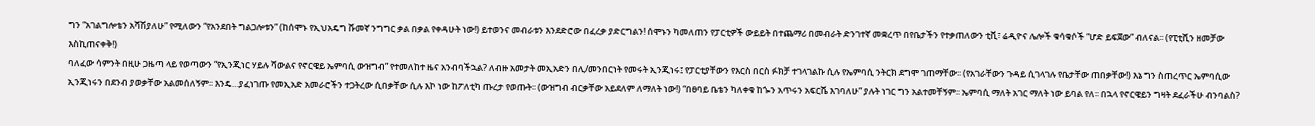ግን “አገልግሎቴን አሻሽያለሁ” የሚለውን “የአንደበት ግልጋሎቱን” (ከሰሞኑ የኢህአዴግ ሹመኛ ንግግር ቃል በቃል የቀዳሁት ነው!) ይተወንና መብራቱን እንደድሮው በፈረቃ ያድርግልን! ሰሞኑን ካመለጠን የፓርቲዎች ውይይት በተጨማሪ በመብራት ድንገተኛ መቋረጥ በየቤታችን የተቃጠለውን ቲቪ፣ ሬዲዮና ሌሎች ቁሳቁሶች “ሆድ ይፍጀው” ብለናል፡፡ (የፒቲሺን ዘመቻው እስኪጠናቀቅ!)
ባለፈው ሳምንት በዚሁ ጋዜጣ ላይ የወጣውን “የኢንጂነር ሃይሉ ሻውልና የኖርዌይ ኤምባሲ ውዝግብ” የተመለከተ ዜና አንብባችኋል? ለብዙ አመታት መኢአድን በሊ/መንበርነት የመሩት ኢንጂነሩ፤ የፓርቲያቸውን የእርስ በርስ ፉክቻ ተገላገልኩ ሲሉ የኤምባሲ ንትርክ ደግሞ ገጠማቸው፡፡ (የአገራቸውን ጉዳይ ሲገላገሉ የቤታቸው ጠበቃቸው!) እኔ ግን ስጠረጥር ኤምባሲው ኢንጂነሩን በደንብ ያወቃቸው አልመሰለኝም፡፡ እንዴ…ያፈነገጡ የመኢአድ አመራሮችን ተጋትረው ሲበቃቸው ሲሉ እኮ ነው ከፖለቲካ ጡረታ የወጡት፡፡ (ውዝግብ ብርቃቸው አይደለም ለማለት ነው!) “በፀባይ ቤቴን ካለቀቁ ከጐን አጥሩን አፍርሼ እገባለሁ” ያሉት ነገር ግን አልተመቸኝም፡፡ ኤምባሲ ማለት አገር ማለት ነው ይባል የለ፡፡ በኋላ የኖርዌይን ግዛት ደፈራችሁ ብንባልስ?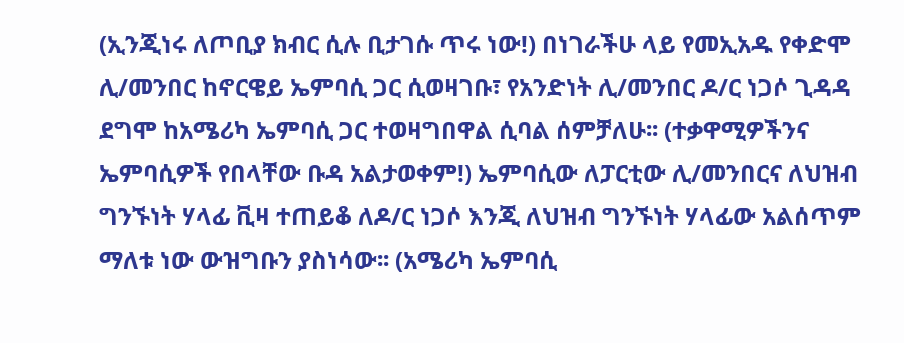(ኢንጂነሩ ለጦቢያ ክብር ሲሉ ቢታገሱ ጥሩ ነው!) በነገራችሁ ላይ የመኢአዱ የቀድሞ ሊ/መንበር ከኖርዌይ ኤምባሲ ጋር ሲወዛገቡ፣ የአንድነት ሊ/መንበር ዶ/ር ነጋሶ ጊዳዳ ደግሞ ከአሜሪካ ኤምባሲ ጋር ተወዛግበዋል ሲባል ሰምቻለሁ፡፡ (ተቃዋሚዎችንና ኤምባሲዎች የበላቸው ቡዳ አልታወቀም!) ኤምባሲው ለፓርቲው ሊ/መንበርና ለህዝብ ግንኙነት ሃላፊ ቪዛ ተጠይቆ ለዶ/ር ነጋሶ እንጂ ለህዝብ ግንኙነት ሃላፊው አልሰጥም ማለቱ ነው ውዝግቡን ያስነሳው፡፡ (አሜሪካ ኤምባሲ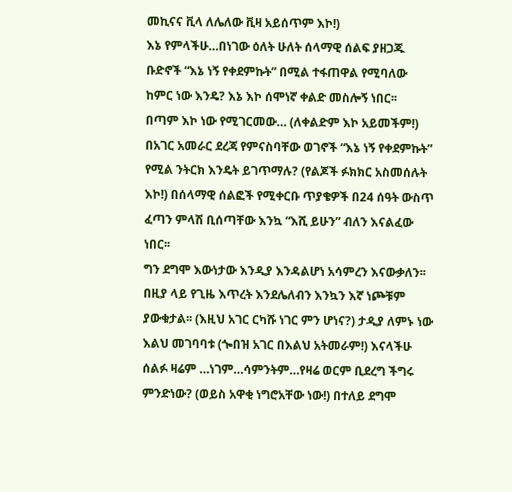መኪናና ቪላ ለሌለው ቪዛ አይሰጥም እኮ!)
እኔ የምላችሁ…በነገው ዕለት ሁለት ሰላማዊ ሰልፍ ያዘጋጁ ቡድኖች “እኔ ነኝ የቀደምኩት” በሚል ተፋጠዋል የሚባለው ከምር ነው እንዴ? እኔ እኮ ሰሞነኛ ቀልድ መስሎኝ ነበር፡፡
በጣም እኮ ነው የሚገርመው… (ለቀልድም እኮ አይመችም!) በአገር አመራር ደረጃ የምናስባቸው ወገኖች “እኔ ነኝ የቀደምኩት” የሚል ንትርክ እንዴት ይገጥማሉ? (የልጆች ፉክክር አስመሰሉት እኮ!) በሰላማዊ ሰልፎች የሚቀርቡ ጥያቄዎች በ24 ሰዓት ውስጥ ፈጣን ምላሽ ቢሰጣቸው እንኳ “እሺ ይሁን” ብለን እናልፈው ነበር፡፡
ግን ደግሞ እውነታው እንዲያ እንዳልሆነ አሳምረን እናውቃለን፡፡ በዚያ ላይ የጊዜ እጥረት እንደሌለብን እንኳን እኛ ነጮቹም ያውቁታል፡፡ (እዚህ አገር ርካሹ ነገር ምን ሆነና?) ታዲያ ለምኑ ነው እልህ መገባባቱ (ጐበዝ አገር በእልህ አትመራም!) እናላችሁ ሰልፉ ዛሬም …ነገም…ሳምንትም…የዛሬ ወርም ቢደረግ ችግሩ ምንድነው? (ወይስ አዋቂ ነግሮአቸው ነው!) በተለይ ደግሞ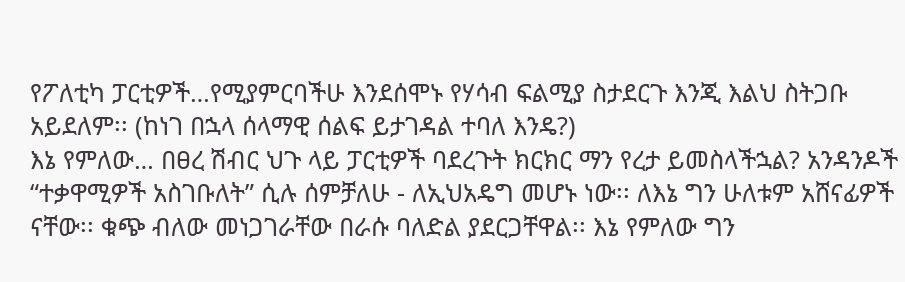የፖለቲካ ፓርቲዎች…የሚያምርባችሁ እንደሰሞኑ የሃሳብ ፍልሚያ ስታደርጉ እንጂ እልህ ስትጋቡ አይደለም፡፡ (ከነገ በኋላ ሰላማዊ ሰልፍ ይታገዳል ተባለ እንዴ?)
እኔ የምለው… በፀረ ሽብር ህጉ ላይ ፓርቲዎች ባደረጉት ክርክር ማን የረታ ይመስላችኋል? አንዳንዶች “ተቃዋሚዎች አስገቡለት” ሲሉ ሰምቻለሁ - ለኢህአዴግ መሆኑ ነው፡፡ ለእኔ ግን ሁለቱም አሸናፊዎች ናቸው፡፡ ቁጭ ብለው መነጋገራቸው በራሱ ባለድል ያደርጋቸዋል፡፡ እኔ የምለው ግን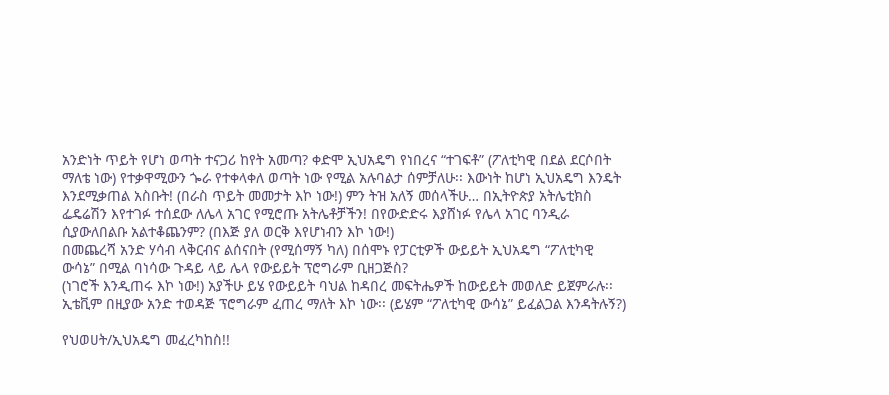አንድነት ጥይት የሆነ ወጣት ተናጋሪ ከየት አመጣ? ቀድሞ ኢህአዴግ የነበረና “ተገፍቶ” (ፖለቲካዊ በደል ደርሶበት ማለቴ ነው) የተቃዋሚውን ጐራ የተቀላቀለ ወጣት ነው የሚል አሉባልታ ሰምቻለሁ፡፡ እውነት ከሆነ ኢህአዴግ እንዴት እንደሚቃጠል አስቡት! (በራስ ጥይት መመታት እኮ ነው!) ምን ትዝ አለኝ መሰላችሁ… በኢትዮጵያ አትሌቲክስ ፌዴሬሽን እየተገፉ ተሰደው ለሌላ አገር የሚሮጡ አትሌቶቻችን! በየውድድሩ እያሸነፉ የሌላ አገር ባንዲራ ሲያውለበልቡ አልተቆጨንም? (በእጅ ያለ ወርቅ እየሆነብን እኮ ነው!)
በመጨረሻ አንድ ሃሳብ ላቅርብና ልሰናበት (የሚሰማኝ ካለ) በሰሞኑ የፓርቲዎች ውይይት ኢህአዴግ “ፖለቲካዊ ውሳኔ” በሚል ባነሳው ጉዳይ ላይ ሌላ የውይይት ፕሮግራም ቢዘጋጅስ?
(ነገሮች እንዲጠሩ እኮ ነው!) አያችሁ ይሄ የውይይት ባህል ከዳበረ መፍትሔዎች ከውይይት መወለድ ይጀምራሉ፡፡ ኢቴቪም በዚያው አንድ ተወዳጅ ፕሮግራም ፈጠረ ማለት እኮ ነው፡፡ (ይሄም “ፖለቲካዊ ውሳኔ” ይፈልጋል እንዳትሉኝ?)

የህወሀት/ኢህአዴግ መፈረካከስ!!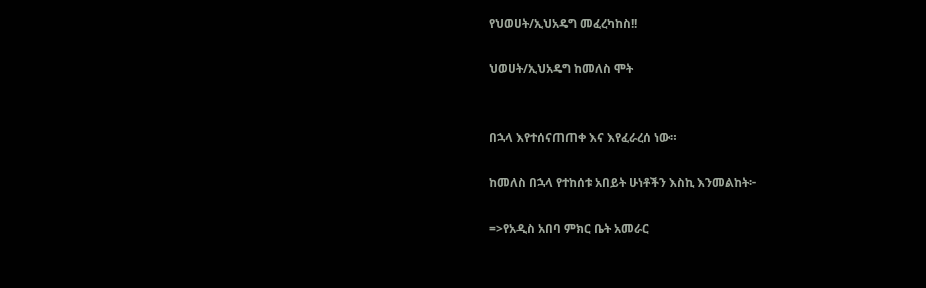የህወሀት/ኢህአዴግ መፈረካከስ!!

ህወሀት/ኢህአዴግ ከመለስ ሞት


በኋላ እየተሰናጠጠቀ እና እየፈራረሰ ነው።

ከመለስ በኋላ የተከሰቱ አበይት ሁነቶችን እስኪ እንመልከት፦

=>የአዲስ አበባ ምክር ቤት አመራር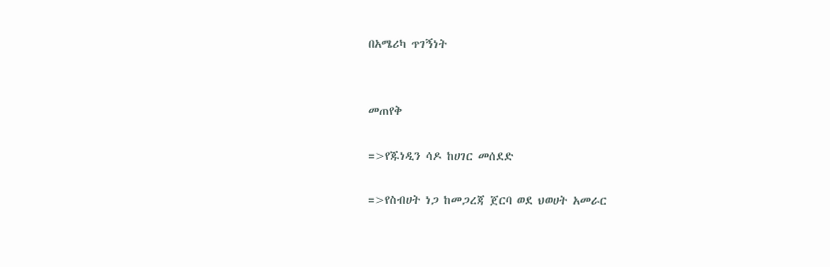በአሜሪካ ጥገኝነት


መጠየቅ

=>የጁነዲን ሳዶ ከሀገር መሰደድ

=>የስብሀት ነጋ ከመጋረጃ ጀርባ ወደ ህወሀት አመራር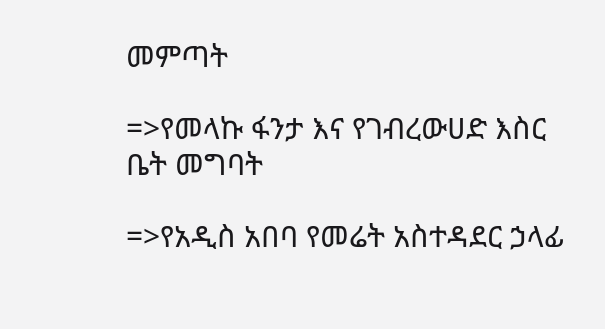መምጣት

=>የመላኩ ፋንታ እና የገብረውሀድ እስር ቤት መግባት

=>የአዲስ አበባ የመሬት አስተዳደር ኃላፊ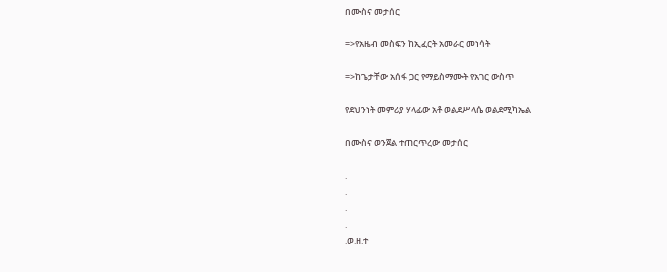በሙስና መታሰር

=>የአዜብ መስፍን ከኢፈርት አመራር መነሳት

=>ከጌታቸው አሰፋ ጋር የማይስማሙት የአገር ውስጥ

የደህንነት መምሪያ ሃላፊው አቶ ወልደሥላሴ ወልደሚካኤል

በሙስና ወንጀል ተጠርጥረው መታሰር

.
.
.
.
.ወ.ዘ.ተ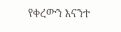የቀረውን እናንተ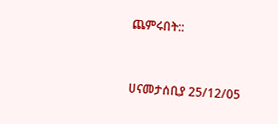ጨምሩበት::


ሀናመታሰቢያ 25/12/05